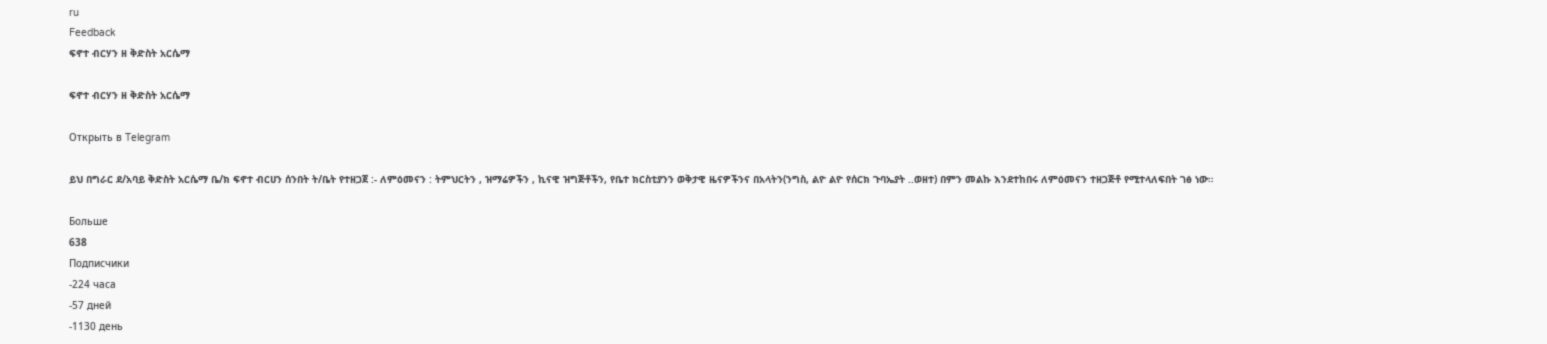ru
Feedback
ፍኖተ ብርሃን ዘ ቅድስት አርሴማ

ፍኖተ ብርሃን ዘ ቅድስት አርሴማ

Открыть в Telegram

ይህ በግራር ደ/አባይ ቅድስት አርሴማ ቤ/ክ ፍኖተ ብርሀን ሰንበት ት/ቤት የተዘጋጀ :- ለምዕመናን : ትምህርትን , ዝማሬዎችን , ኪናዊ ዝግጅቶችን, የቤተ ክርስቲያንን ወቅታዊ ዜናዎችንና በአላትን(ንግስ, ልዮ ልዮ የሰርክ ጉባኤያት ..ወዘተ) በምን መልኩ እንደተከበሩ ለምዕመናን ተዘጋጅቶ የሚተላለፍበት ገፅ ነው።

Больше
638
Подписчики
-224 часа
-57 дней
-1130 день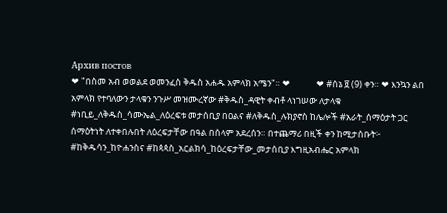Архив постов
❤ "በስመ አብ ወወልደ ወመንፈስ ቅዱስ አሐዱ አምላክ አሜን"። ❤             ❤ #ሰኔ ፱ (9) ቀን። ❤ እንኳን ልበ አምላክ የተባለውን ታላቁን ንጉሥ መዝሙረኛው #ቅዱስ_ዳዊት ቀብቶ ላነገሠው ለታላቁ #ነቢይ_ለቅዱስ_ሳሙኤል_ለዕረፍቱ መታሰቢያ በዐልና #ለቅዱስ_ሉክያኖስ ከሌሎች #አራት_ሰማዕታት ጋር ሰማዕትነት ለተቀበሉበት ለዕረፍታቸው በዓል በሰላም አደረሰን። በተጨማሪ በዚች ቀን ከሚታሰቡት፦ #ከቅዱሳን_ከዮሐንስና #ከጳጳስ_አርልክሳ_ከዕረፍታቸው_መታሰቢያ እግዚአብሔር አምላክ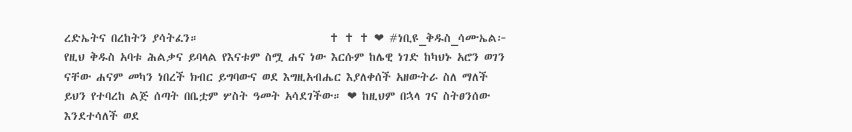ረድኤትና በረከትን ያሳትፈን።                          ✝ ✝ ✝ ❤ #ነቢዩ_ቅዱስ_ሳሙኤል፦ የዚህ ቅዱስ አባቱ ሕልቃና ይባላል የእናቱም ስሟ ሐና ነው እርሱም ከሌዊ ነገድ ከካህኑ አሮን ወገን ናቸው ሐናም መካን ነበረች ክብር ይግባውና ወደ እግዚአብሔር እያለቀሰች አዘውትራ ስለ ማለች ይህን የተባረከ ልጅ ሰጣት በቤቷም ሦስት ዓመት አሳደገችው። ❤ ከዚህም በኋላ ገና ስትፀንሰው እንደተሳለች ወደ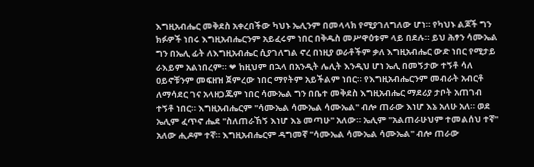እግዚአብሔር መቅደስ አቀረበችው ካህኑ ኤሊንም በመላላክ የሚያገለግለው ሆነ። የካህኑ ልጆች ግን ክፉዎች ነበሩ እግዚአብሔርንም አይፈሩም ነበር በቅዱስ መሥዋዕቱም ላይ በደሉ። ይህ ሕፃን ሳሙኤል ግን በኤሊ ፊት ለእግዚአብሔር ሲያገለግል ኖረ በነዚያ ወራቶችም ቃለ እግዚአብሔር ውድ ነበር የሚታይ ራእይም አልነበረም። ❤ ከዚህም በኋላ በአንዲት ሌሊት እንዲህ ሆነ ኤሊ በመኝታው ተኝቶ ሳለ ዐይኖቹንም መፍዘዝ ጀምረው ነበር ማየትም አይችልም ነበር። የእግዚአብሔርንም መብራት አብርቶ ለማሳደር ገና አላዘጋጁም ነበር ሳሙኤል ግን በቤተ መቅደስ እግዚአብሔር ማደሪያ ታቦት አጠገብ ተኝቶ ነበር። እግዚአብሔርም "ሳሙኤል ሳሙኤል ሳሙኤል" ብሎ ጠራው እነሆ እኔ አለሁ አለ። ወደ ኤሊም ፈጥኖ ሔደ "ስለጠራኸኝ እነሆ እኔ መጣሁ" አለው። ኤሊም "አልጠራሁህም ተመልሰህ ተኛ" አለው ሒዶም ተኛ። እግዚአብሔርም ዳግመኛ "ሳሙኤል ሳሙኤል ሳሙኤል" ብሎ ጠራው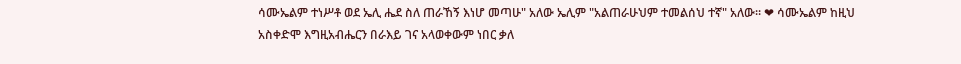ሳሙኤልም ተነሥቶ ወደ ኤሊ ሔደ ስለ ጠራኸኝ እነሆ መጣሁ" አለው ኤሊም "አልጠራሁህም ተመልሰህ ተኛ" አለው። ❤ ሳሙኤልም ከዚህ አስቀድሞ እግዚአብሔርን በራእይ ገና አላወቀውም ነበር ቃለ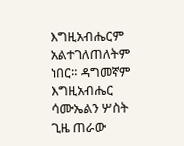እግዚአብሔርም አልተገለጠለትም ነበር። ዳግመኛም እግዚአብሔር ሳሙኤልን ሦስት ጊዜ ጠራው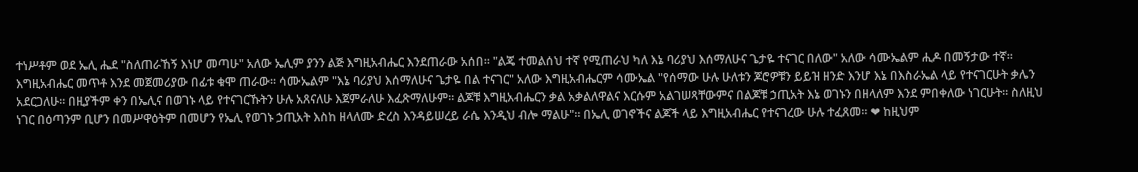ተነሥቶም ወደ ኤሊ ሔደ "ስለጠራኸኝ እነሆ መጣሁ" አለው ኤሊም ያንን ልጅ እግዚአብሔር እንደጠራው አሰበ። "ልጄ ተመልሰህ ተኛ የሚጠራህ ካለ እኔ ባሪያህ እሰማለሁና ጌታዬ ተናገር በለው" አለው ሳሙኤልም ሒዶ በመኝታው ተኛ። እግዚአብሔር መጥቶ እንደ መጀመሪያው በፊቱ ቁሞ ጠራው። ሳሙኤልም "እኔ ባሪያህ እሰማለሁና ጌታዬ በል ተናገር" አለው እግዚአብሔርም ሳሙኤል "የሰማው ሁሉ ሁለቱን ጆሮዎቹን ይይዝ ዘንድ እንሆ እኔ በእስራኤል ላይ የተናገርሁት ቃሌን አደርጋለሁ። በዚያችም ቀን በኤሊና በወገኑ ላይ የተናገርኹትን ሁሉ አጸናለሁ እጀምራለሁ እፈጽማለሁም። ልጆቹ እግዚአብሔርን ቃል አቃልለዋልና እርሱም አልገሠጻቸውምና በልጆቹ ኃጢአት እኔ ወገኑን በዘላለም እንደ ምበቀለው ነገርሁት። ስለዚህ ነገር በዕጣንም ቢሆን በመሥዋዕትም በመሆን የኤሊ የወገኑ ኃጢአት እስከ ዘላለሙ ድረስ እንዳይሠረይ ራሴ እንዲህ ብሎ ማልሁ"። በኤሊ ወገኖችና ልጆች ላይ እግዚአብሔር የተናገረው ሁሉ ተፈጸመ። ❤ ከዚህም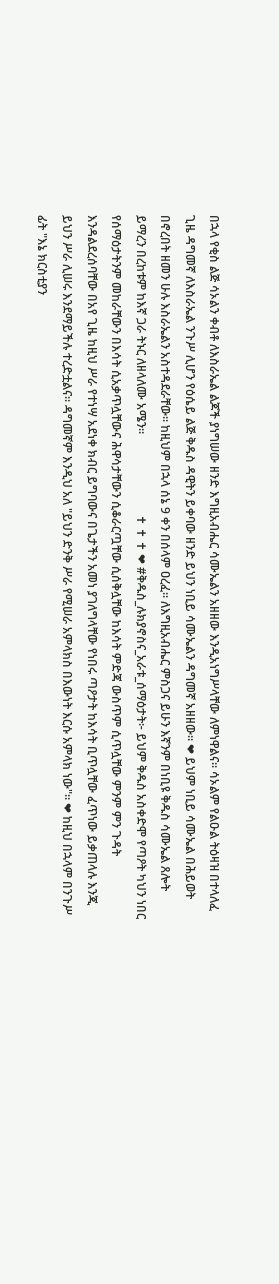በኋላ የቂስ ልጅ ሳኦልን ቀብቶ ለእስራኤል ልጆች ያነግሠው ዘንድ እግዚአብሔር ሳሙኤልን አዘዘው እንዲአነግሥላቸው ለምነዋልና። ሳኦልም የልዑል ትዕዛዝ በተላለፈ ጊዜ ዳግመኛ ለእስራኤል ንጉሥ ሊሆን የዕሴይ ልጅ ቅዱስ ዳዊትን ይቀባው ዘንድ ይህን ነቢይ ሳሙኤልን ዳግመኛ አዘዘው። ❤ ይህም ነቢይ ሳሙኤል በሕይወት በኖረበት ዘመን ሁሉ እስራኤልን አስተዳደራቸው። ከዚህም በኋላ ሰኔ 9 ቀን በሰላም ዐረፈ። ለእግዚአብሔር ምስጋና ይሁን እኛንም በነቢዩ ቅዱስ ሳሙኤል ጸሎት ይማረን በረከቱም ከእኛ ጋራ ትኑር ለዘላለሙ አሜን።                           ✝ ✝ ✝ ❤ #ቅዱስ_ሉክያኖስና_አራቱ_ሰማዕታት፦ ይህም ቅዱስ አስቀድሞ የጣዖት ካህን ነበር የሰማዕታትንም መከራቸውን በእሳት ሲአቃጥሏቸውና ሕዋሳታቸውን ሲቆራርጧቸው ሲሰቅሏቸው ከእሳት ምድጃ ውስጥም ሲጥሏቸው ምንም ምን ጉዳት እንዳልደረሰባቸው በአየ ጊዜ ከዚህ ሥራ የተነሣ አደነቀ ክብር ይግባውና በጌታችን አመነ ያገለግላቸው የነበሩ ጣዖታት ከእሳት ቢጥሏቸው ፈጥነው ይቃጠላሉ እንጂ ይህን ሥራ ሊሠሩ እንደማይችሉ ተረድቷልና። ዳግመኛም እንዲህ አለ "ይህን ድንቅ ሥራ የሚሠራ አምላክስ በእውነት እርሱ አምላክ ነው"። ❤ ከዚህ በኋላም በንጉሥ ፊት "እኔ ክርስቲያን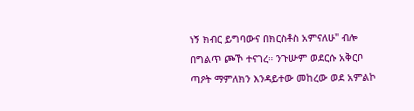ነኝ ክብር ይግባውና በክርስቶስ አምናለሁ" ብሎ በግልጥ ጮኾ ተናገረ። ንጉሡም ወደርሱ አቅርቦ ጣዖት ማምለክን እንዳይተው መከረው ወደ አምልኮ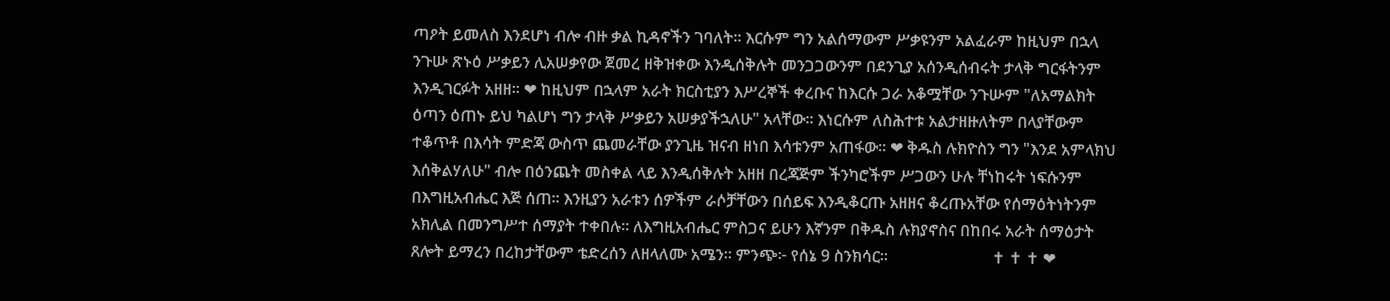ጣዖት ይመለስ እንደሆነ ብሎ ብዙ ቃል ኪዳኖችን ገባለት። እርሱም ግን አልሰማውም ሥቃዩንም አልፈራም ከዚህም በኋላ ንጉሡ ጽኑዕ ሥቃይን ሊአሠቃየው ጀመረ ዘቅዝቀው እንዲሰቅሉት መንጋጋውንም በደንጊያ አሰንዲሰብሩት ታላቅ ግርፋትንም እንዲገርፉት አዘዘ። ❤ ከዚህም በኋላም አራት ክርስቲያን እሥረኞች ቀረቡና ከእርሱ ጋራ አቆሟቸው ንጉሡም "ለአማልክት ዕጣን ዕጠኑ ይህ ካልሆነ ግን ታላቅ ሥቃይን አሠቃያችኋለሁ" አላቸው። እነርሱም ለስሕተቱ አልታዘዙለትም በላያቸውም ተቆጥቶ በእሳት ምድጃ ውስጥ ጨመራቸው ያንጊዜ ዝናብ ዘነበ እሳቱንም አጠፋው። ❤ ቅዱስ ሉክዮስን ግን "እንደ አምላክህ እሰቅልሃለሁ" ብሎ በዕንጨት መስቀል ላይ እንዲሰቅሉት አዘዘ በረጃጅም ችንካሮችም ሥጋውን ሁሉ ቸነከሩት ነፍሱንም በእግዚአብሔር እጅ ሰጠ። እንዚያን አራቱን ሰዎችም ራሶቻቸውን በሰይፍ እንዲቆርጡ አዘዘና ቆረጡአቸው የሰማዕትነትንም አክሊል በመንግሥተ ሰማያት ተቀበሉ። ለእግዚአብሔር ምስጋና ይሁን እኛንም በቅዱስ ሉክያኖስና በከበሩ አራት ሰማዕታት ጸሎት ይማረን በረከታቸውም ቴድረሰን ለዘላለሙ አሜን። ምንጭ፦ የሰኔ 9 ስንክሳር።                          ✝ ✝ ✝ ❤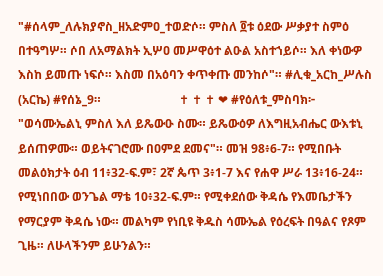"#ሰላም_ለሉክያኖስ_ዘአድምዐ_ተወድሶ። ምስለ ፬ቱ ዕደው ሥቃያተ ስምዕ በተዓግሦ። ሶበ ለአማልክት ኢሦዐ መሥዋዕተ ልዑል አስተኀይሶ። እለ ቀነውዎ እስከ ይመጡ ነፍሶ። እስመ በአዕባን ቀጥቀጡ መንከሶ"። #ሊቁ_አርከ_ሥሉስ (አርኬ) #የሰኔ_9።                          ✝ ✝ ✝ ❤ #የዕለቱ_ምስባክ፦ "ወሳሙኤልኒ ምስለ እለ ይጼውዑ ስሙ። ይጼውዕዎ ለእግዚአብሔር ውእቱኒ ይሰጠዎሙ። ወይትናገሮሙ በዐምደ ደመና"። መዝ 98፥6-7። የሚበቡት መልዕክታት ዕብ 11፥32-ፍ.ም፣ 2ኛ ጴጥ 3፥1-7 እና የሐዋ ሥራ 13፥16-24። የሚነበበው ወንጌል ማቴ 10፥32-ፍ.ም። የሚቀደሰው ቅዳሴ የእመቤታችን የማርያም ቅዳሴ ነው። መልካም የነቢዩ ቅዱስ ሳሙኤል የዕረፍት በዓልና የጾም ጊዜ። ለሁላችንም ይሁንልን።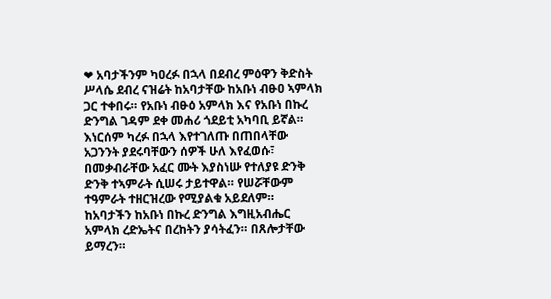❤ አባታችንም ካዐረፉ በኋላ በደብረ ምዕዋን ቅድስት ሥላሴ ደብረ ናዝሬት ከአባታቸው ከአቡነ ብፁዐ ኣምላክ ጋር ተቀበሩ። የአቡነ ብፁዕ አምላክ እና የአቡነ በኩረ ድንግል ገዳም ደቀ መሐሪ ጎደይቲ አካባቢ ይኛል። እነርሰም ካረፉ በኋላ እየተገለጡ በጠበላቸው አጋንንት ያደሩባቸውን ሰዎች ሁለ እየፈወሱ፣ በመቃብራቸው አፈር ሙት እያስነሡ የተለያዩ ድንቅ ድንቅ ተኣምራት ሲሠሩ ታይተዋል። የሠሯቸውም ተዓምራት ተዘርዝረው የሚያልቁ አይደለም። ከአባታችን ከአቡነ በኩረ ድንግል እግዚአብሔር አምላክ ረድኤትና በረከትን ያሳትፈን። በጸሎታቸው ይማረን።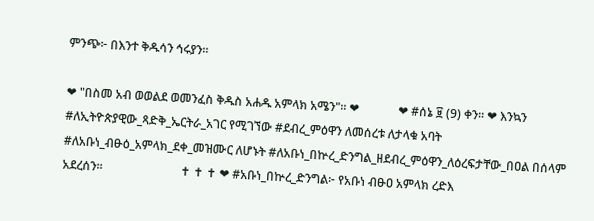ምንጭ፦ በእንተ ቅዱሳን ኅሩያን።

❤ "በስመ አብ ወወልደ ወመንፈስ ቅዱስ አሐዱ አምላክ አሜን"። ❤             ❤ #ሰኔ ፱ (9) ቀን። ❤ እንኳን #ለኢትዮጵያዊው_ጻድቅ_ኤርትራ_አገር የሚገኘው #ደብረ_ምዕዋን ለመሰረቱ ለታላቁ አባት #ለአቡነ_ብፁዕ_አምላክ_ደቀ_መዝሙር ለሆኑት #ለአቡነ_በኵረ_ድንግል_ዘደብረ_ምዕዋን_ለዕረፍታቸው_በዐል በሰላም አደረሰን።                          ✝ ✝ ✝ ❤ #አቡነ_በኵረ_ድንግል፦ የአቡነ ብፁዐ አምላክ ረድእ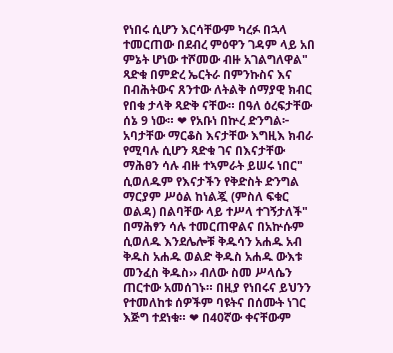የነበሩ ሲሆን እርሳቸውም ካረፉ በኋላ ተመርጠው በደብረ ምዕዋን ገዳም ላይ አበ ምኔት ሆነው ተሾመው ብዙ አገልግለዋል" ጻድቁ በምድረ ኤርትራ በምንኩስና እና በብሕትውና ጸንተው ለትልቅ ሰማያዊ ክብር የበቁ ታላቅ ጻድቅ ናቸው። በዓለ ዕረፍታቸው ሰኔ 9 ነው። ❤ የአቡነ በኵረ ድንግል፦ አባታቸው ማርቆስ እናታቸው እግዚእ ክብራ የሚባሉ ሲሆን ጻድቁ ገና በእናታቸው ማሕፀን ሳሉ ብዙ ተኣምራት ይሠሩ ነበር" ሲወለዱም የእናታችን የቅድስት ድንግል ማርያም ሥዕል ከነልጇ (ምስለ ፍቁር ወልዳ) በልባቸው ላይ ተሥላ ተገኝታለች" በማሕፃን ሳሉ ተመርጠዋልና በአኵሱም ሲወለዱ እንደሌሎቹ ቅዱሳን አሐዱ አብ ቅዱስ አሐዱ ወልድ ቅዱስ አሐዱ ውእቱ መንፈስ ቅዱስ›› ብለው ስመ ሥላሴን ጠርተው አመሰገኑ። በዚያ የነበሩና ይህንን የተመለከቱ ሰዎችም ባዩትና በሰሙት ነገር እጅግ ተደነቁ። ❤ በ40ኛው ቀናቸውም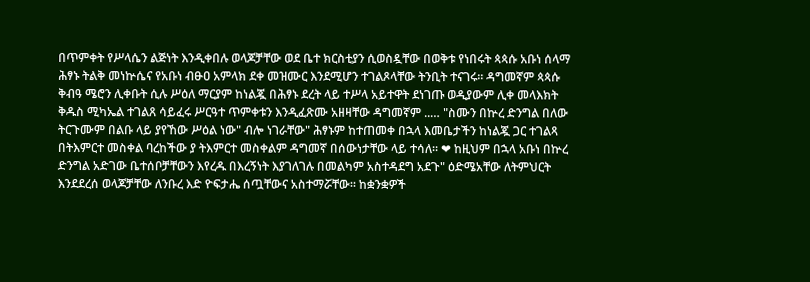በጥምቀት የሥላሴን ልጅነት እንዲቀበሉ ወላጆቻቸው ወደ ቤተ ክርስቲያን ሲወስዷቸው በወቅቱ የነበሩት ጳጳሱ አቡነ ሰላማ ሕፃኑ ትልቅ መነኵሴና የአቡነ ብፁዐ አምላክ ደቀ መዝሙር እንደሚሆን ተገልጾላቸው ትንቢት ተናገሩ። ዳግመኛም ጳጳሱ ቅብዓ ሜሮን ሊቀቡት ሲሉ ሥዕለ ማርያም ከነልጇ በሕፃኑ ደረት ላይ ተሥላ አይተዋት ደነገጡ ወዲያውም ሊቀ መላእክት ቅዱስ ሚካኤል ተገልጸ ሳይፈሩ ሥርዓተ ጥምቀቱን እንዲፈጽሙ አዘዛቸው ዳግመኛም ..… "ስሙን በኵረ ድንግል በለው ትርጉሙም በልቡ ላይ ያየኸው ሥዕል ነው" ብሎ ነገራቸው" ሕፃኑም ከተጠመቀ በኋላ እመቤታችን ከነልጇ ጋር ተገልጻ በትእምርተ መስቀል ባረከችው ያ ትእምርተ መስቀልም ዳግመኛ በሰውነታቸው ላይ ተሳለ። ❤ ከዚህም በኋላ አቡነ በኵረ ድንግል አድገው ቤተሰቦቻቸውን እየረዱ በእረኝነት እያገለገሉ በመልካም አስተዳደግ አደጉ" ዕድሜአቸው ለትምህርት እንደደረሰ ወላጆቻቸው ለንቡረ እድ ዮፍታሔ ሰጧቸውና አስተማሯቸው። ከቋንቋዎች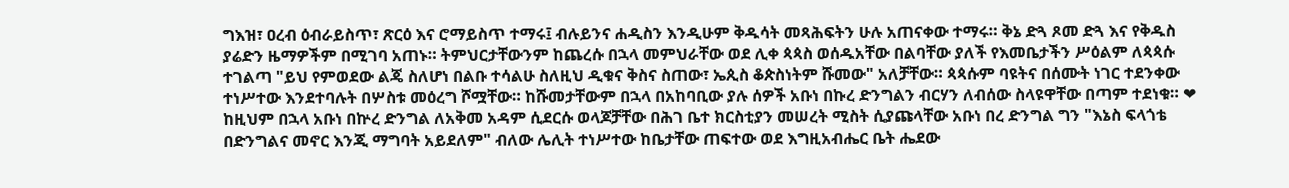ግእዝ፣ ዐረብ ዕብራይስጥ፣ ጽርዕ እና ሮማይስጥ ተማሩ፤ ብሉይንና ሐዲስን እንዲሁም ቅዱሳት መጻሕፍትን ሁሉ አጠናቀው ተማሩ። ቅኔ ድጓ ጾመ ድጓ እና የቅዱስ ያሬድን ዜማዎችም በሚገባ አጠኑ። ትምህርታቸውንም ከጨረሱ በኋላ መምህራቸው ወደ ሊቀ ጳጳስ ወሰዱአቸው በልባቸው ያለች የእመቤታችን ሥዕልም ለጳጳሱ ተገልጣ "ይህ የምወደው ልጄ ስለሆነ በልቡ ተሳልሁ ስለዚህ ዲቁና ቅስና ስጠው፣ ኤጲስ ቆጵስነትም ሹመው" አለቻቸው። ጳጳሱም ባዩትና በሰሙት ነገር ተደንቀው ተነሥተው እንደተባሉት በሦስቱ መዕረግ ሾሟቸው። ከሹመታቸውም በኋላ በአከባቢው ያሉ ሰዎች አቡነ በኩረ ድንግልን ብርሃን ለብሰው ስላዩዋቸው በጣም ተደነቁ። ❤ ከዚህም በኋላ አቡነ በኵረ ድንግል ለአቅመ አዳም ሲደርሱ ወላጆቻቸው በሕገ ቤተ ክርስቲያን መሠረት ሚስት ሲያጩላቸው አቡነ በረ ድንግል ግን "እኔስ ፍላጎቴ በድንግልና መኖር እንጂ ማግባት አይደለም" ብለው ሌሊት ተነሥተው ከቤታቸው ጠፍተው ወደ እግዚአብሔር ቤት ሔደው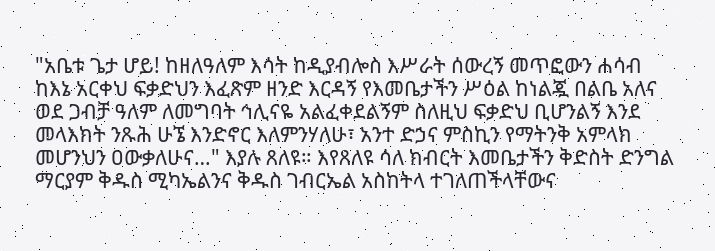"አቤቱ ጌታ ሆይ! ከዘለዓለም እሳት ከዲያብሎስ እሥራት ሰውረኝ መጥፎውን ሐሳብ ከእኔ አርቀህ ፍቃድህን እፈጽም ዘንድ እርዳኝ የእመቤታችን ሥዕል ከነልጇ በልቤ አለና ወደ ጋብቻ ዓለም ለመግባት ኅሊናዬ አልፈቀደልኝም ስለዚህ ፍቃድህ ቢሆንልኝ እንደ መላእክት ንጹሕ ሁኜ እንድኖር እለምንሃለሁ፣ አንተ ድኃና ምስኪን የማትንቅ አምላክ መሆንህን ዐውቃለሁና…" እያሉ ጸለዩ። እየጸለዩ ሳለ ክብርት እመቤታችን ቅድስት ድንግል ማርያም ቅዱስ ሚካኤልንና ቅዱስ ገብርኤል አስከትላ ተገለጠችላቸውና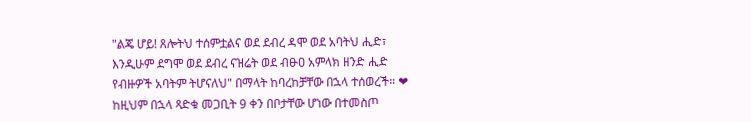"ልጄ ሆይ! ጸሎትህ ተሰምቷልና ወደ ደብረ ዳሞ ወደ አባትህ ሒድ፣ እንዲሁም ደግሞ ወደ ደብረ ናዝሬት ወደ ብፁዐ አምላክ ዘንድ ሒድ የብዙዎች አባትም ትሆናለህ" በማላት ከባረከቻቸው በኋላ ተሰወረች። ❤ ከዚህም በኋላ ጻድቁ መጋቢት 9 ቀን በቦታቸው ሆነው በተመስጦ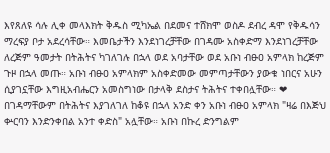እየጸለዩ ሳሉ ሊቀ መላእክት ቅዱስ ሚካኤል በደመና ተሸክሞ ወስዶ ደብረ ዳሞ የቅዱሳን ማረፍያ ቦታ አደረሳቸው። እመቤታችን እንደነገረቻቸው በገዳሙ አስቀድማ እንደነገረቻቸው ለረጅም ዓመታት በትሕትና ካገለገሉ በኋላ ወደ አባታቸው ወደ አቡነ ብፁዐ አምላክ ከረጅም ጉዞ በኋላ መጡ። አቡነ ብፁዐ አምላክም አስቀድመው መምጣታቸውን ያውቁ ነበርና አሁን ሲያገኗቸው እግዚአብሔርን አመስግነው በታላቅ ደስታና ትሕትና ተቀበሏቸው። ❤ በገዳማቸውም በትሕትና እያገለገለ ከቆዩ በኋላ አንድ ቀን አቡነ ብፁዐ አምላክ "ዛሬ በእጅህ ቍርባን እንድንቀበል አንተ ቀድስ" አሏቸው። አቡነ በኩረ ድንግልም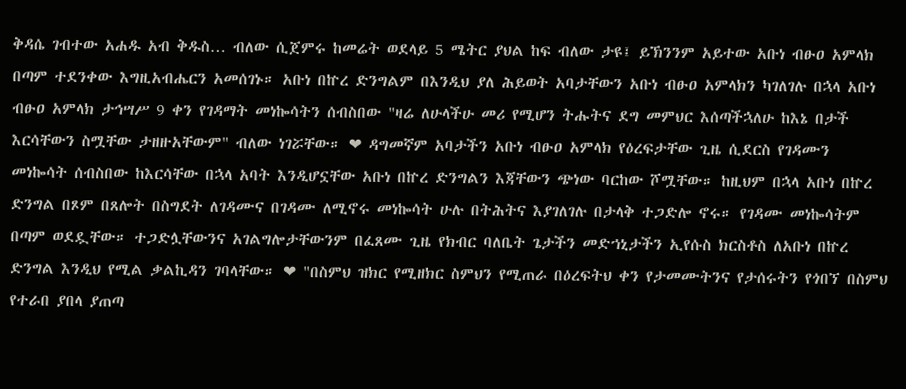ቅዳሴ ገብተው አሐዱ አብ ቅዱስ… ብለው ሲጀምሩ ከመሬት ወደላይ 5 ሜትር ያህል ከፍ ብለው ታዩ፤ ይኽንንም አይተው አቡነ ብፁዐ አምላክ በጣም ተደንቀው እግዚአብሔርን አመሰገኑ። አቡነ በኵረ ድንግልም በእንዲህ ያለ ሕይወት አባታቸውን አቡነ ብፁዐ አምላክን ካገለገሉ በኋላ አቡነ ብፁዐ አምላክ ታኅሣሥ 9 ቀን የገዳማት መነኰሳትን ሰብስበው "ዛሬ ለሁላችሁ መሪ የሚሆን ትሑትና ደግ መምህር እሰጣችኋለሁ ከእኔ በታች እርሳቸውን ስሟቸው ታዘዙአቸውም" ብለው ነገሯቸው። ❤ ዳግመኛም አባታችን አቡነ ብፁዐ አምላክ የዕረፍታቸው ጊዜ ሲደርስ የገዳሙን መነኰሳት ሰብስበው ከእርሳቸው በኋላ አባት እንዲሆኗቸው አቡነ በኵረ ድንግልን እጃቸውን ጭነው ባርከው ሾሟቸው። ከዚህም በኋላ አቡነ በኵረ ድንግል በጾም በጸሎት በስግደት ለገዳሙና በገዳሙ ለሚኖሩ መነኰሳት ሁሉ በትሕትና እያገለገሉ በታላቅ ተጋድሎ ኖሩ። የገዳሙ መነኰሳትም በጣም ወደዷቸው። ተጋድሏቸውንና አገልግሎታቸውንም በፈጸሙ ጊዜ የክብር ባለቤት ጌታችን መድኀኒታችን ኢየሱስ ክርስቶስ ለአቡነ በኵረ ድንግል እንዲህ የሚል ቃልኪዳን ገባላቸው። ❤ "በስምህ ዝክር የሚዘክር ስምህን የሚጠራ በዕረፍትህ ቀን የታመሙትንና የታሰሩትን የጎበኘ በስምህ የተራበ ያበላ ያጠጣ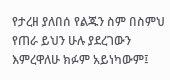የታረዘ ያለበሰ የልጁን ስም በስምህ የጠራ ይህን ሁሉ ያደረገውን እምረዋለሁ ክፉም አይነካውም፤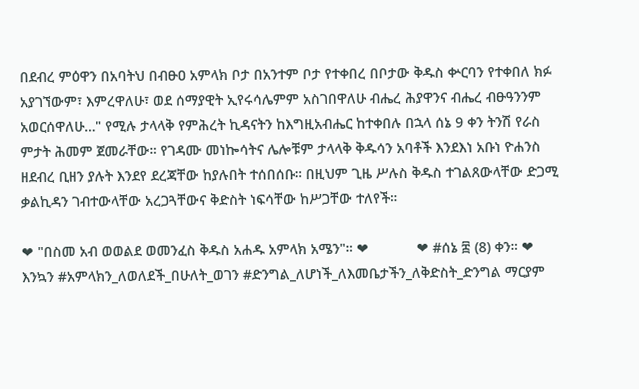በደብረ ምዕዋን በአባትህ በብፁዐ አምላክ ቦታ በአንተም ቦታ የተቀበረ በቦታው ቅዱስ ቍርባን የተቀበለ ክፉ አያገኘውም፣ እምረዋለሁ፣ ወደ ሰማያዊት ኢየሩሳሌምም አስገበዋለሁ ብሔረ ሕያዋንና ብሔረ ብፁዓንንም አወርሰዋለሁ…" የሚሉ ታላላቅ የምሕረት ኪዳናትን ከእግዚአብሔር ከተቀበሉ በኋላ ሰኔ 9 ቀን ትንሽ የራስ ምታት ሕመም ጀመራቸው። የገዳሙ መነኰሳትና ሌሎቹም ታላላቅ ቅዱሳን አባቶች እንደእነ አቡነ ዮሐንስ ዘደብረ ቢዘን ያሉት እንደየ ደረጃቸው ከያሉበት ተሰበሰቡ። በዚህም ጊዜ ሥሉስ ቅዱስ ተገልጸውላቸው ድጋሚ ቃልኪዳን ገብተውላቸው አረጋጓቸውና ቅድስት ነፍሳቸው ከሥጋቸው ተለየች።

❤ "በስመ አብ ወወልደ ወመንፈስ ቅዱስ አሐዱ አምላክ አሜን"። ❤            ❤ #ሰኔ ፰ (8) ቀን። ❤ እንኳን #አምላክን_ለወለደች_በሁለት_ወገን #ድንግል_ለሆነች_ለእመቤታችን_ለቅድስት_ድንግል ማርያም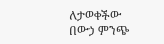ለታወቀችው በውኃ ምንጭ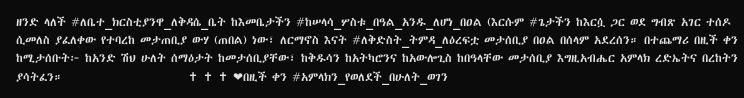ዘንድ ላለች #ለቤተ_ክርስቲያንዋ_ለቅዳሴ_ቤት ከእመቤታችን #ከሠላሳ_ሦስቱ_በዓል_አንዱ_ለሆነ_በዐል (እርሱም #ጌታችን ከእርሷ ጋር ወደ ግብጽ አገር ተሰዶ ሲመለስ ያፈለቀው የተባረከ መታጠቢያ ውሃ (ጠበል) ነው፣ ለርማኖስ እናት #ለቅድስት_ትምዳ_ለዕረፍቷ መታሰቢያ በዐል በሰላም አደረሰን። በተጨማሪ በዚች ቀን ከሚታሰቡት፦ ከአንድ ሽህ ሁለት ሰማዕታት ከመታሰቢያቸው፣ ከቅዱሳን ከአትካሮንና ከአውሎጊስ ከበዓላቸው መታሰቢያ እግዚአብሔር አምላክ ረድኤትና በረከትን ያሳትፈን።                         ✝ ✝ ✝ ❤በዚች ቀን #አምላክን_የወለደች_በሁለት_ወገን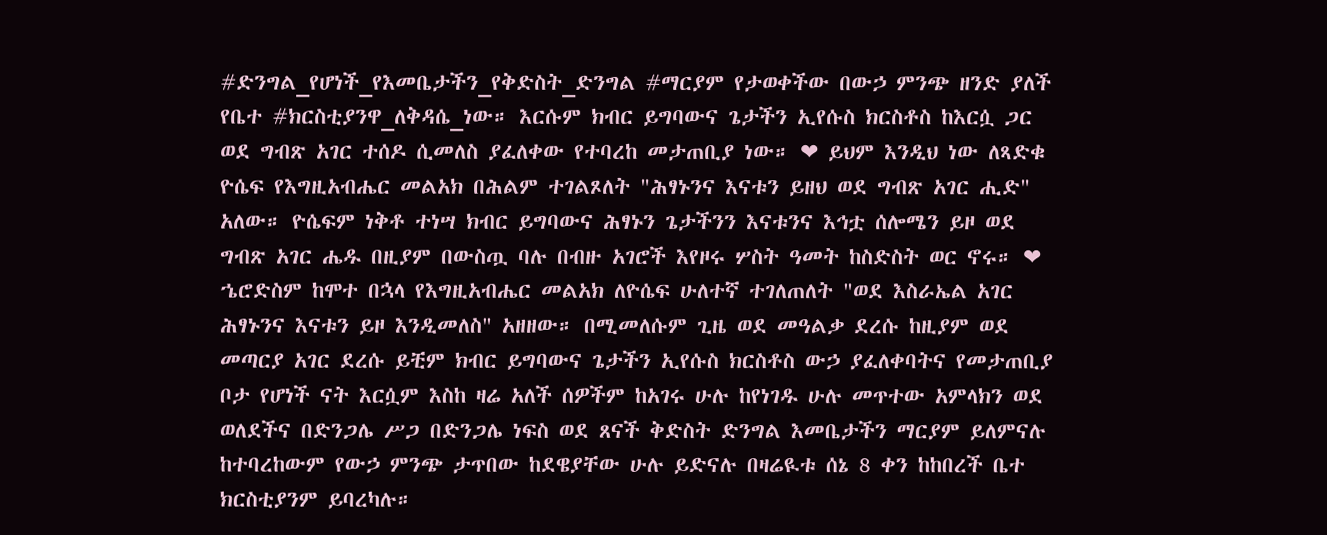#ድንግል_የሆነች_የእመቤታችን_የቅድስት_ድንግል #ማርያም የታወቀችው በውኃ ምንጭ ዘንድ ያለች የቤተ #ክርስቲያንዋ_ለቅዳሴ_ነው። እርሱም ክብር ይግባውና ጌታችን ኢየሱስ ክርስቶስ ከእርሷ ጋር ወደ ግብጽ አገር ተሰዶ ሲመለስ ያፈለቀው የተባረከ መታጠቢያ ነው። ❤ ይህም እንዲህ ነው ለጻድቁ ዮሴፍ የእግዚአብሔር መልአክ በሕልም ተገልጾለት "ሕፃኑንና እናቱን ይዘህ ወደ ግብጽ አገር ሒድ" አለው። ዮሴፍም ነቅቶ ተነሣ ክብር ይግባውና ሕፃኑን ጌታችንን እናቱንና እኅቷ ሰሎሜን ይዞ ወደ ግብጽ አገር ሔዱ በዚያም በውስጧ ባሉ በብዙ አገሮች እየዞሩ ሦስት ዓመት ከስድስት ወር ኖሩ። ❤ ኄሮድስም ከሞተ በኋላ የእግዚአብሔር መልአክ ለዮሴፍ ሁለተኛ ተገለጠለት "ወደ እስራኤል አገር ሕፃኑንና እናቱን ይዞ እንዲመለስ" አዘዘው። በሚመለሱም ጊዜ ወደ መዓልቃ ደረሱ ከዚያም ወደ መጣርያ አገር ደረሱ ይቺም ክብር ይግባውና ጌታችን ኢየሱስ ክርስቶስ ውኃ ያፈለቀባትና የመታጠቢያ ቦታ የሆነች ናት እርሷም እስከ ዛሬ አለች ሰዎችም ከአገሩ ሁሉ ከየነገዱ ሁሉ መጥተው አምላክን ወደ ወለደችና በድንጋሌ ሥጋ በድንጋሌ ነፍስ ወደ ጸናች ቅድስት ድንግል እመቤታችን ማርያም ይለምናሉ ከተባረከውም የውኃ ምንጭ ታጥበው ከደዌያቸው ሁሉ ይድናሉ በዛሬዪቱ ሰኔ 8 ቀን ከከበረች ቤተ ክርስቲያንም ይባረካሉ።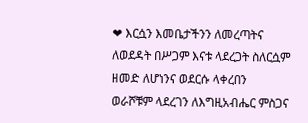❤ እርሷን እመቤታችንን ለመረጣትና ለወደዳት በሥጋም እናቱ ላደረጋት ስለርሷም ዘመድ ለሆነንና ወደርሱ ላቀረበን ወራሾቹም ላደረገን ለእግዚአብሔር ምስጋና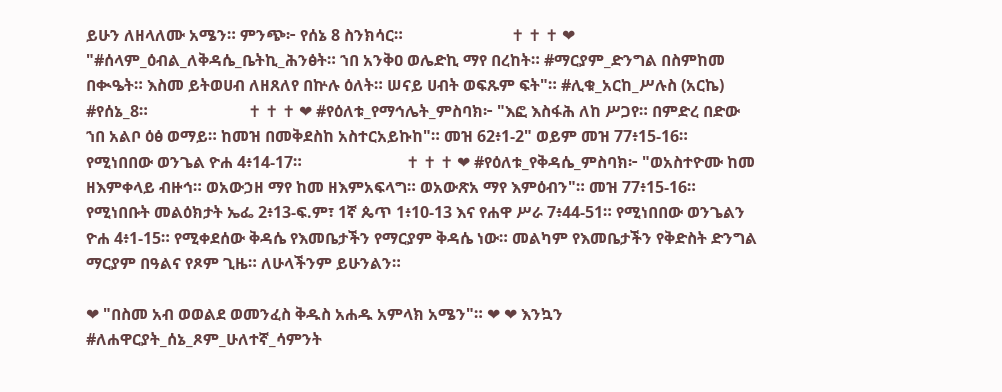ይሁን ለዘላለሙ አሜን። ምንጭ፦ የሰኔ 8 ስንክሳር።                           ✝ ✝ ✝ ❤ "#ሰላም_ዕብል_ለቅዳሴ_ቤትኪ_ሕንፅት። ኀበ አንቅዐ ወሌድኪ ማየ በረከት። #ማርያም_ድንግል በስምከመ በቊዔት። እስመ ይትወሀብ ለዘጸለየ በኵሉ ዕለት። ሠናይ ሀብት ወፍጹም ፍት"። #ሊቁ_አርከ_ሥሉስ (አርኬ) #የሰኔ_8።                         ✝ ✝ ✝ ❤ #የዕለቱ_የማኅሌት_ምስባክ፦ "እፎ እስፋሕ ለከ ሥጋየ። በምድረ በድው ኀበ አልቦ ዕፅ ወማይ። ከመዝ በመቅደስከ አስተርአይኩከ"። መዝ 62፥1-2" ወይም መዝ 77፥15-16።  የሚነበበው ወንጌል ዮሐ 4፥14-17።                          ✝ ✝ ✝ ❤ #የዕለቱ_የቅዳሴ_ምስባክ፦ "ወአስተዮሙ ከመ ዘእምቀላይ ብዙኅ። ወአውኃዘ ማየ ከመ ዘእምአፍላግ። ወአውጽአ ማየ እምዕብን"። መዝ 77፥15-16። የሚነበቡት መልዕክታት ኤፌ 2፥13-ፍ.ም፣ 1ኛ ጴጥ 1፥10-13 እና የሐዋ ሥራ 7፥44-51። የሚነበበው ወንጌልን ዮሐ 4፥1-15። የሚቀደሰው ቅዳሴ የእመቤታችን የማርያም ቅዳሴ ነው። መልካም የእመቤታችን የቅድስት ድንግል ማርያም በዓልና የጾም ጊዜ። ለሁላችንም ይሁንልን።

❤ "በስመ አብ ወወልደ ወመንፈስ ቅዱስ አሐዱ አምላክ አሜን"። ❤ ❤ እንኳን #ለሐዋርያት_ሰኔ_ጾም_ሁለተኛ_ሳምንት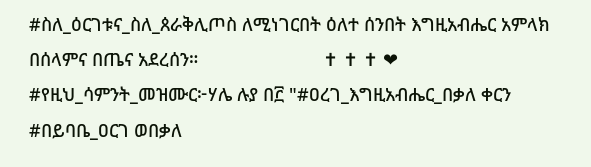#ስለ_ዕርገቱና_ስለ_ጰራቅሊጦስ ለሚነገርበት ዕለተ ሰንበት እግዚአብሔር አምላክ በሰላምና በጤና አደረሰን።                         ✝ ✝ ✝ ❤ #የዚህ_ሳምንት_መዝሙር፦ሃሌ ሉያ በ፫ "#ዐረገ_እግዚአብሔር_በቃለ ቀርን #በይባቤ_ዐርገ ወበቃለ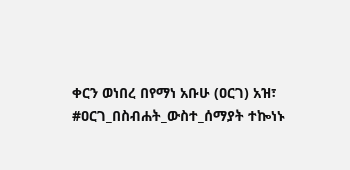ቀርን ወነበረ በየማነ አቡሁ (ዐርገ) አዝ፣ #ዐርገ_በስብሐት_ውስተ_ሰማያት ተኰነኑ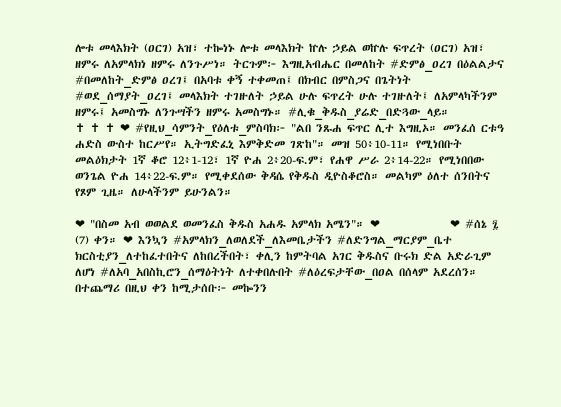ሎቱ መላእክት (ዐርገ) አዝ፣ ተኰነኑ ሎቱ መላእክት ኵሉ ኃይል ወኵሉ ፍጥረት (ዐርገ) አዝ፣ ዘምሩ ለአምላክነ ዘምሩ ለንጉሥነ። ትርጉም፦ እግዚአብሔር በመለከት #ድምፅ_ዐረገ በዕልልታና #በመለከት_ድምፅ ዐረገ፤ በአባቱ ቀኝ ተቀመጠ፤ በክብር በምስጋና በጌትነት #ወደ_ሰማያት_ዐረገ፤ መላእክት ተገዙለት ኃይል ሁሉ ፍጥረት ሁሉ ተገዙለት፤ ለአምላካችንም ዘምሩ፤ አመስግኑ ለንጉሣችን ዘምሩ አመስግኑ። #ሊቁ_ቅዱስ_ያሬድ_በድጓው_ላይ።                          ✝ ✝ ✝ ❤ #የዚህ_ሳምንት_የዕለቱ_ምስባክ፦ "ልበ ንጹሐ ፍጥር ሊተ እግዚኦ። መንፈሰ ርቱዓ ሐድስ ውስተ ከርሥየ። ኢትግድፈኒ እምቅድመ ገጽከ"። መዝ 50፥10-11። የሚነበቡት መልዕክታት 1ኛ ቆሮ 12፥1-12፣ 1ኛ ዮሐ 2፥20-ፍ.ም፣ የሐዋ ሥራ 2፥14-22። የሚነበበው ወንጌል ዮሐ 14፥22-ፍ.ም። የሚቀደሰው ቅዳሴ የቅዱስ ዲዮስቆሮስ። መልካም ዕለተ ሰንበትና የጾም ጊዜ። ለሁላችንም ይሁንልን።

❤ "በስመ አብ ወወልደ ወመንፈስ ቅዱስ አሐዱ አምላክ አሜን"። ❤              ❤ #ሰኔ ፯ (7) ቀን። ❤ እንኳን #አምላክን_ለወለደች_ለእመቤታችን #ለድንግል_ማርያም_ቤተ ክርስቲያን_ለተከፈተበትና ለከበረችበት፣ ቀሊን ከምትባል አገር ቅዱስና ቡሩክ ድል አድራጊም ለሆነ #ለአባ_አበስኪሮን_ሰማዕትነት ለተቀበሉበት #ለዕረፍታቸው_በዐል በሰላም አደረሰን። በተጨማሪ በዚህ ቀን ከሚታሰቡ፦ መኰንን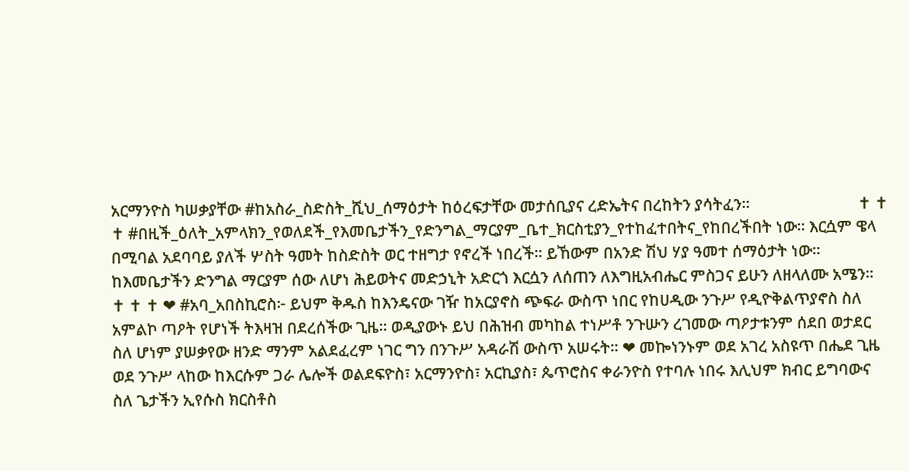አርማንዮስ ካሠቃያቸው #ከአስራ_ስድስት_ሺህ_ሰማዕታት ከዕረፍታቸው መታሰቢያና ረድኤትና በረከትን ያሳትፈን።                           ✝ ✝ ✝ #በዚች_ዕለት_አምላክን_የወለደች_የእመቤታችን_የድንግል_ማርያም_ቤተ_ክርስቲያን_የተከፈተበትና_የከበረችበት ነው። እርሷም ዌላ በሚባል አደባባይ ያለች ሦስት ዓመት ከስድስት ወር ተዘግታ የኖረች ነበረች። ይኸውም በአንድ ሽህ ሃያ ዓመተ ሰማዕታት ነው። ከእመቤታችን ድንግል ማርያም ሰው ለሆነ ሕይወትና መድኃኒት አድርጎ እርሷን ለሰጠን ለእግዚአብሔር ምስጋና ይሁን ለዘላለሙ አሜን።                                                         ✝ ✝ ✝ ❤ #አባ_አበስኪሮስ፦ ይህም ቅዱስ ከእንዴናው ገዥ ከአርያኖስ ጭፍራ ውስጥ ነበር የከሀዲው ንጉሥ የዲዮቅልጥያኖስ ስለ አምልኮ ጣዖት የሆነች ትእዛዝ በደረሰችው ጊዜ። ወዲያውኑ ይህ በሕዝብ መካከል ተነሥቶ ንጉሡን ረገመው ጣዖታቱንም ሰደበ ወታደር ስለ ሆነም ያሠቃየው ዘንድ ማንም አልደፈረም ነገር ግን በንጉሥ አዳራሽ ውስጥ አሠሩት። ❤ መኰነንኑም ወደ አገረ አስዩጥ በሔደ ጊዜ ወደ ንጉሥ ላከው ከእርሱም ጋራ ሌሎች ወልደፍዮስ፣ አርማንዮስ፣ አርኪያስ፣ ጴጥሮስና ቀራንዮስ የተባሉ ነበሩ እሊህም ክብር ይግባውና ስለ ጌታችን ኢየሱስ ክርስቶስ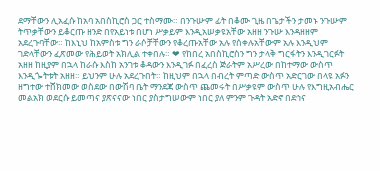ደማቸውን ሊአፈሱ ከአባ አበስኪሮስ ጋር ተስማሙ። በንጉሡም ፊት በቆሙ ጊዜ በጌታችን ታመኑ ንጉሡም ትጥቃቸውን ይቆርጡ ዘንድ በየአይነቱ በሆነ ሥቃይም እንዲአሠቃዩአቸው አዘዘ ንጉሡ እንዳዘዘም አደረጉባቸው። ከእኒህ ከአምስቱ ግን ራሶቻቸውን የቆረጡአቸው አሉ የሰቀሉአቸውም አሉ እንዲህም ገድላቸውን ፈጽመው የሕይወት አክሊል ተቀበሉ። ❤ የከበረ አበስኪሮስን ግን ታላቅ ግርፋትን እንዲገርፉት አዘዘ ከዚያም በኋላ ከራሱ እስከ አንገቱ ቆዳውን እንዲገፉ በፈረስ ጅራትም አሥረው በከተማው ውስጥ እንዲጐትቱት አዘዘ። ይህንም ሁሉ አደረጉበት። ከዚህም በኋላ በብረት ምጣድ ውስጥ አድርገው በላዩ አፉን ዘግተው ተሸክመው ወስደው በውሽባ ቤት ማንደጃ ውስጥ ጨመሩት በሥቃዩም ውስጥ ሁሉ የእግዚአብሔር መልአክ ወደርሱ ይመጣና ያጽናናው ነበር ያስታግሠውም ነበር ያለ ምንም ጉዳት አድኖ በደኅና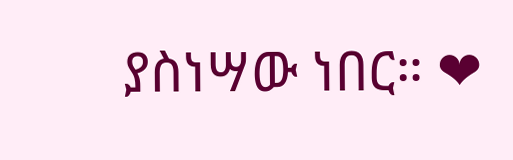ያስነሣው ነበር። ❤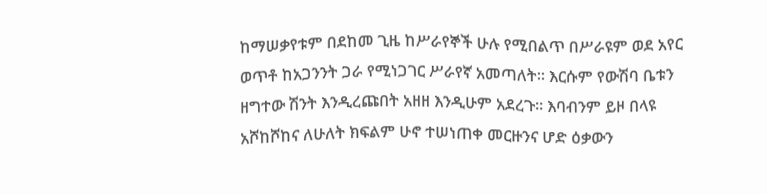ከማሠቃየቱም በደከመ ጊዜ ከሥራየኞች ሁሉ የሚበልጥ በሥራዩም ወደ አየር ወጥቶ ከአጋንንት ጋራ የሚነጋገር ሥራየኛ አመጣለት። እርሱም የውሽባ ቤቱን ዘግተው ሽንት እንዲረጩበት አዘዘ እንዲሁም አደረጉ። እባብንም ይዞ በላዩ አሾከሾከና ለሁለት ክፍልም ሁኖ ተሠነጠቀ መርዙንና ሆድ ዕቃውን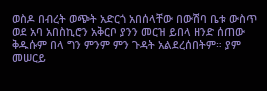ወስዶ በብረት ወጭት አድርጎ አበሰላቸው በውሽባ ቤቱ ውስጥ ወደ አባ አበስኪሮን አቅርቦ ያንን መርዝ ይበላ ዘንድ ሰጠው ቅዱሱም በላ ግን ምንም ምን ጉዳት አልደረሰበትም። ያም መሠርይ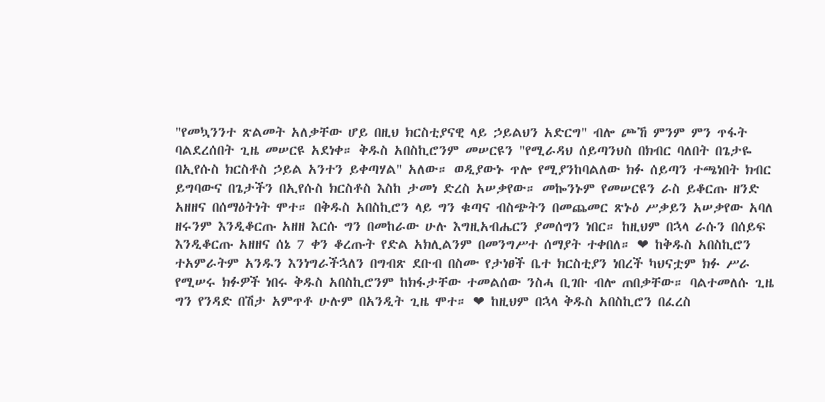"የመኳንንተ ጽልመት አለቃቸው ሆይ በዚህ ክርስቲያናዊ ላይ ኃይልህን አድርግ" ብሎ ጮኸ ምንም ምን ጥፋት ባልደረሰበት ጊዜ መሠርዩ አደነቀ። ቅዱስ አበስኪሮንም መሠርዩን "የሚራዳህ ሰይጣንህስ በክብር ባለበት በጌታዬ በኢየሱስ ክርስቶስ ኃይል አንተን ይቀጣሃል" አለው። ወዲያውኑ ጥሎ የሚያንከባልለው ክፉ ሰይጣን ተጫነበት ክብር ይግባውና በጌታችን በኢየሱስ ክርስቶስ እስከ ታመነ ድረስ አሠቃየው። መኰንኑም የመሠርዩን ራስ ይቆርጡ ዘንድ አዘዘና በሰማዕትነት ሞተ። በቅዱስ አበስኪሮን ላይ ግን ቁጣና ብስጭትን በመጨመር ጽኑዕ ሥቃይን አሠቃየው አባለ ዘሩንም እንዲቆርጡ አዘዘ እርሱ ግን በመከራው ሁሉ እግዚአብሔርን ያመሰግን ነበር። ከዚህም በኋላ ራሱን በሰይፍ እንዲቆርጡ አዘዘና ሰኔ 7 ቀን ቆረጡት የድል አክሊልንም በመንግሥተ ሰማያት ተቀበለ። ❤ ከቅዱስ አበስኪሮን ተአምራትም አንዱን እንነግራችኋለን በግብጽ ደቡብ በስሙ የታነፀች ቤተ ክርስቲያን ነበረች ካህናቷም ክፉ ሥራ የሚሠሩ ክፉዎች ነበሩ ቅዱስ አበስኪሮንም ከክፋታቸው ተመልሰው ንስሓ ቢገቡ ብሎ ጠበቃቸው። ባልተመለሱ ጊዜ ግን የንዳድ በሽታ አምጥቶ ሁሉም በአንዲት ጊዜ ሞተ። ❤ ከዚህም በኋላ ቅዱስ አበስኪሮን በፈረስ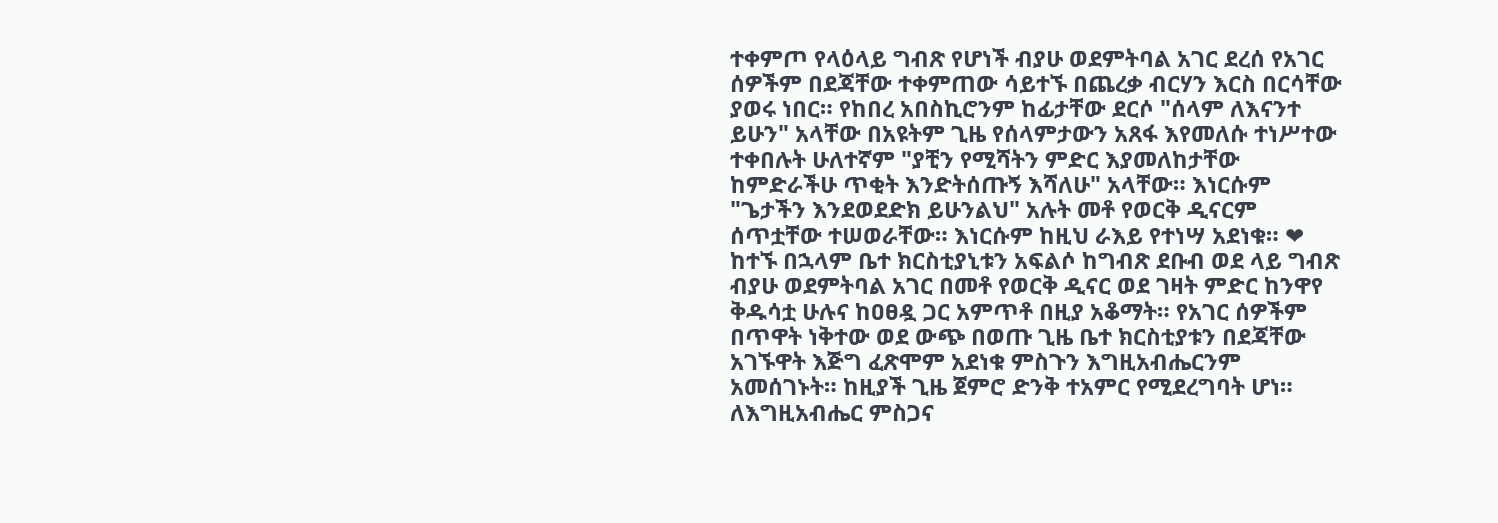ተቀምጦ የላዕላይ ግብጽ የሆነች ብያሁ ወደምትባል አገር ደረሰ የአገር ሰዎችም በደጃቸው ተቀምጠው ሳይተኙ በጨረቃ ብርሃን እርስ በርሳቸው ያወሩ ነበር። የከበረ አበስኪሮንም ከፊታቸው ደርሶ "ሰላም ለእናንተ ይሁን" አላቸው በአዩትም ጊዜ የሰላምታውን አጸፋ እየመለሱ ተነሥተው ተቀበሉት ሁለተኛም "ያቺን የሚሻትን ምድር እያመለከታቸው ከምድራችሁ ጥቂት እንድትሰጡኝ እሻለሁ" አላቸው። እነርሱም "ጌታችን እንደወደድክ ይሁንልህ" አሉት መቶ የወርቅ ዲናርም ሰጥቷቸው ተሠወራቸው። እነርሱም ከዚህ ራእይ የተነሣ አደነቁ። ❤ ከተኙ በኋላም ቤተ ክርስቲያኒቱን አፍልሶ ከግብጽ ደቡብ ወደ ላይ ግብጽ ብያሁ ወደምትባል አገር በመቶ የወርቅ ዲናር ወደ ገዛት ምድር ከንዋየ ቅዱሳቷ ሁሉና ከዐፀዷ ጋር አምጥቶ በዚያ አቆማት። የአገር ሰዎችም በጥዋት ነቅተው ወደ ውጭ በወጡ ጊዜ ቤተ ክርስቲያቱን በደጃቸው አገኙዋት እጅግ ፈጽሞም አደነቁ ምስጉን እግዚአብሔርንም አመሰገኑት። ከዚያች ጊዜ ጀምሮ ድንቅ ተአምር የሚደረግባት ሆነ። ለእግዚአብሔር ምስጋና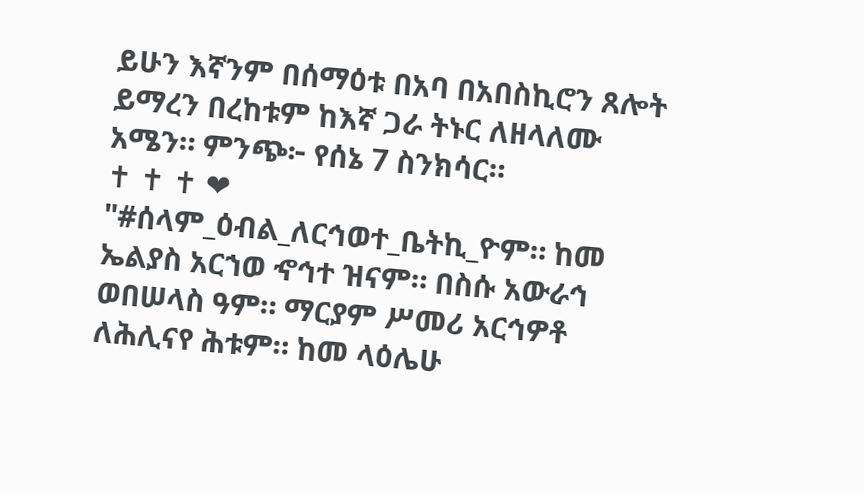ይሁን እኛንም በሰማዕቱ በአባ በአበስኪሮን ጸሎት ይማረን በረከቱም ከእኛ ጋራ ትኑር ለዘላለሙ አሜን። ምንጭ፦ የሰኔ 7 ስንክሳር።                        ✝ ✝ ✝ ❤ "#ሰላም_ዕብል_ለርኅወተ_ቤትኪ_ዮም። ከመ ኤልያስ አርኀወ ኆኅተ ዝናም። በስሱ አውራኅ ወበሠላስ ዓም። ማርያም ሥመሪ አርኅዎቶ ለሕሊናየ ሕቱም። ከመ ላዕሌሁ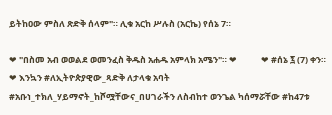ይትከዐው ምስለ ጽድቅ ሰላም"። ሊቁ አርከ ሥሉስ (አርኬ) የሰኔ 7።

❤ "በስመ አብ ወወልደ ወመንፈስ ቅዱስ አሐዱ አምላክ አሜን"። ❤            ❤ #ሰኔ ፯ (7) ቀን። ❤ እንኳን #ለኢትዮጵያዊው_ጻድቅ ለታላቁ አባት #አቡነ_ተክለ_ሃይማኖት_ከሾሟቸውና_በሀገራችን ለስብከተ ወንጌል ካሰማሯቸው #ከ47ቱ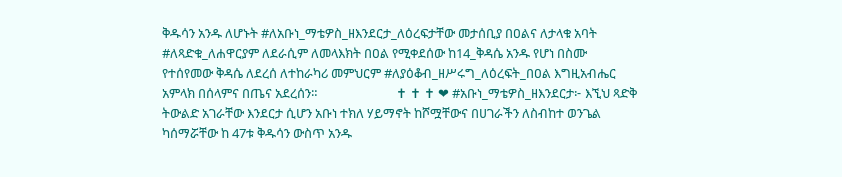ቅዱሳን አንዱ ለሆኑት #ለአቡነ_ማቴዎስ_ዘእንደርታ_ለዕረፍታቸው መታሰቢያ በዐልና ለታላቁ አባት #ለጻድቁ_ለሐዋርያም ለደራሲም ለመላእክት በዐል የሚቀደሰው ከ14_ቅዳሴ አንዱ የሆነ በስሙ የተሰየመው ቅዳሴ ለደረሰ ለተከራካሪ መምህርም #ለያዕቆብ_ዘሥሩግ_ለዕረፍት_በዐል እግዚአብሔር አምላክ በሰላምና በጤና አደረሰን።                          ✝ ✝ ✝ ❤ #አቡነ_ማቴዎስ_ዘእንደርታ፦ እኚህ ጻድቅ ትውልድ አገራቸው እንደርታ ሲሆን አቡነ ተክለ ሃይማኖት ከሾሟቸውና በሀገራችን ለስብከተ ወንጌል ካሰማሯቸው ከ 47ቱ ቅዱሳን ውስጥ አንዱ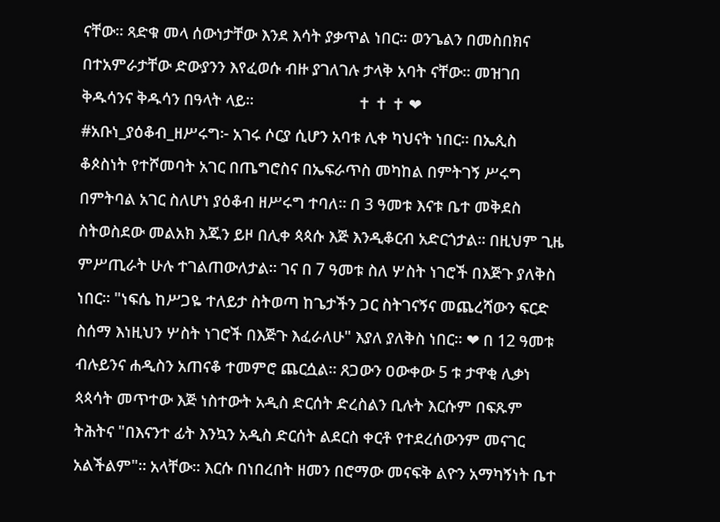ናቸው። ጻድቁ መላ ሰውነታቸው እንደ እሳት ያቃጥል ነበር። ወንጌልን በመስበክና በተአምራታቸው ድውያንን እየፈወሱ ብዙ ያገለገሉ ታላቅ አባት ናቸው። መዝገበ ቅዱሳንና ቅዱሳን በዓላት ላይ።                          ✝ ✝ ✝ ❤ #አቡነ_ያዕቆብ_ዘሥሩግ፦ አገሩ ሶርያ ሲሆን አባቱ ሊቀ ካህናት ነበር። በኤጲስ ቆጶስነት የተሾመባት አገር በጤግሮስና በኤፍራጥስ መካከል በምትገኝ ሥሩግ በምትባል አገር ስለሆነ ያዕቆብ ዘሥሩግ ተባለ። በ 3 ዓመቱ እናቱ ቤተ መቅደስ ስትወስደው መልአክ እጁን ይዞ በሊቀ ጳጳሱ እጅ እንዲቆርብ አድርጎታል። በዚህም ጊዜ ምሥጢራት ሁሉ ተገልጠውለታል። ገና በ 7 ዓመቱ ስለ ሦስት ነገሮች በእጅጉ ያለቅስ ነበር። "ነፍሴ ከሥጋዬ ተለይታ ስትወጣ ከጌታችን ጋር ስትገናኝና መጨረሻውን ፍርድ ስሰማ እነዚህን ሦስት ነገሮች በእጅጉ እፈራለሁ" እያለ ያለቅስ ነበር። ❤ በ 12 ዓመቱ ብሉይንና ሐዲስን አጠናቆ ተመምሮ ጨርሷል። ጸጋውን ዐውቀው 5 ቱ ታዋቂ ሊቃነ ጳጳሳት መጥተው እጅ ነስተውት አዲስ ድርሰት ድረስልን ቢሉት እርሱም በፍጹም ትሕትና "በእናንተ ፊት እንኳን አዲስ ድርሰት ልደርስ ቀርቶ የተደረሰውንም መናገር አልችልም"። አላቸው። እርሱ በነበረበት ዘመን በሮማው መናፍቅ ልዮን አማካኝነት ቤተ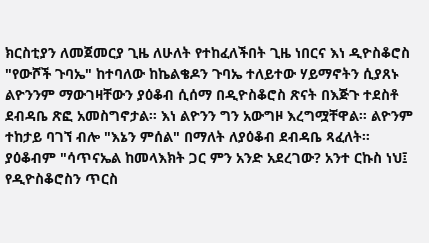ክርስቲያን ለመጀመርያ ጊዜ ለሁለት የተከፈለችበት ጊዜ ነበርና እነ ዲዮስቆሮስ "የውሾች ጉባኤ" ከተባለው ከኬልቄዶን ጉባኤ ተለይተው ሃይማኖትን ሲያጸኑ ልዮንንም ማውገዛቸውን ያዕቆብ ሲሰማ በዲዮስቆሮስ ጽናት በእጅጉ ተደስቶ ደብዳቤ ጽፎ አመስግኖታል። እነ ልዮንን ግን አውግዞ እረግሟቸዋል። ልዮንም ተከታይ ባገኘ ብሎ "እኔን ምሰል" በማለት ለያዕቆብ ደብዳቤ ጻፈለት። ያዕቆብም "ሳጥናኤል ከመላእክት ጋር ምን አንድ አደረገው? አንተ ርኩስ ነህ፤ የዲዮስቆሮስን ጥርስ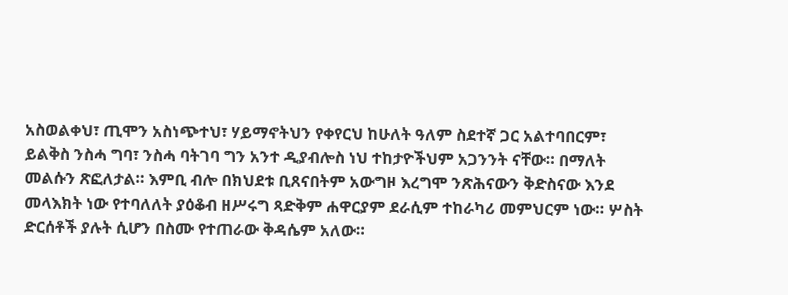አስወልቀህ፣ ጢሞን አስነጭተህ፣ ሃይማኖትህን የቀየርህ ከሁለት ዓለም ስደተኛ ጋር አልተባበርም፣ ይልቅስ ንስሓ ግባ፣ ንስሓ ባትገባ ግን አንተ ዲያብሎስ ነህ ተከታዮችህም አጋንንት ናቸው። በማለት መልሱን ጽፎለታል። እምቢ ብሎ በክህደቱ ቢጸናበትም አውግዞ እረግሞ ንጽሕናውን ቅድስናው እንደ መላእክት ነው የተባለለት ያዕቆብ ዘሥሩግ ጻድቅም ሐዋርያም ደራሲም ተከራካሪ መምህርም ነው። ሦስት ድርሰቶች ያሉት ሲሆን በስሙ የተጠራው ቅዳሴም አለው።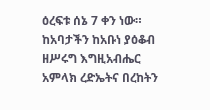ዕረፍቱ ሰኔ 7 ቀን ነው። ከአባታችን ከአቡነ ያዕቆብ ዘሥሩግ እግዚአብሔር አምላክ ረድኤትና በረከትን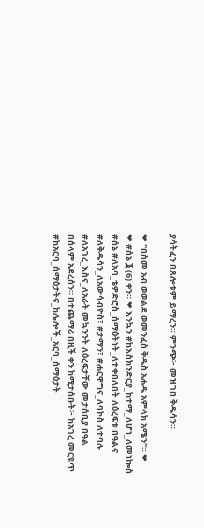ያሳትፈን በጸሎቱም ይማረን። ምንጭ፦ መዝገበ ቅዱሳን።

❤ "በስመ አብ ወወልደ ወመንፈስ ቅዱስ አሐዱ አምላክ አሜን"። ❤              ❤ #ሰኔ ፮ (6) ቀን። ❤ እንኳን #ከእስክንድርያ_ከተማ_ለሆነ_ለመነኰስ #ሰኔ #ለአባ_ቴዎድሮስ_ሰማዕትነት_ለተቀበለበት ለዕረፍቱ በዓልና #ለቅዱሳን_ለአውሳብዮስ፣ #ታማን፣ #ሐርዋግና_ለባኮስ ለተባሉ #ለአገረ_እስና_ለአራት መኳንንት ለዕረፍታቸው መታሰቢያ በዓል በሰላም አደረሰን። በተጨማሪ በዚች ቀን ከሚታሰቡት፦ ከአገረ መርዩጥ #ከአርባ_ሰማዕታትና_ከሌሎች_አርባ_ሰማዕታት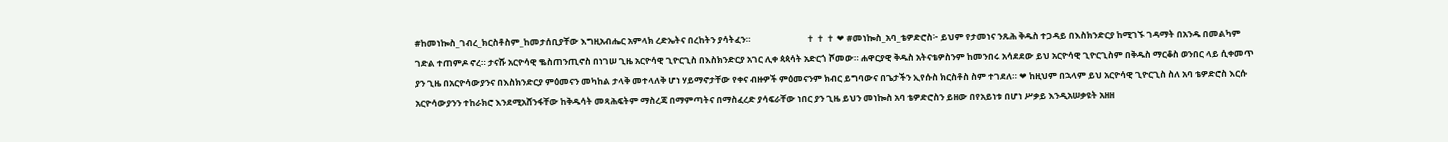#ከመነኰስ_ገብረ_ክርስቶስም_ከመታሰቢያቸው እግዚአብሔር አምላክ ረድኤትና በረከትን ያሳትፈን።                            ✝ ✝ ✝ ❤ #መነኰስ_አባ_ቴዎድሮስ፦ ይህም የታመነና ንጹሕ ቅዱስ ተጋዳይ በእስክንድርያ ከሚገኙ ገዳማት በአንዱ በመልካም ገድል ተጠምዶ ኖረ። ታናሹ አርዮሳዊ ቈስጠንጢኖስ በነገሠ ጊዜ አርዮሳዊ ጊዮርጊስ በእስክንድርያ አገር ሊቀ ጳጳሳት አድርጎ ሾመው። ሐዋርያዊ ቅዱስ አትናቴዎስንም ከመንበሩ አሳደደው ይህ አርዮሳዊ ጊዮርጊስም በቅዱስ ማርቆስ ወንበር ላይ ሲቀመጥ ያን ጊዜ በአርዮሳውያንና በእስክንድርያ ምዕመናን መካከል ታላቅ መተላለቅ ሆነ ሃይማኖታቸው የቀና ብዙዎች ምዕመናንም ክብር ይግባውና በጌታችን ኢየሱስ ክርስቶስ ስም ተገደለ። ❤ ከዚህም በኋላም ይህ አርዮሳዊ ጊዮርጊስ ስለ አባ ቴዎድሮስ እርሱ አርዮሳውያንን ተከራክሮ እንደሚአሸንፋቸው ከቅዱሳት መጻሕፍትም ማስረጃ በማምጣትና በማስፈረድ ያሳፍራቸው ነበር ያን ጊዜ ይህን መነኰስ አባ ቴዎድሮስን ይዘው በየአይነቱ በሆነ ሥቃይ እንዲአሠቃዩት አዘዘ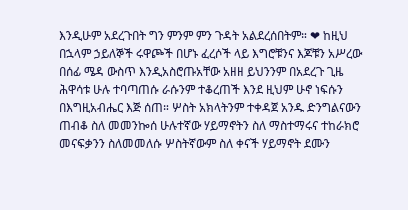እንዲሁም አደረጉበት ግን ምንም ምን ጉዳት አልደረሰበትም። ❤ ከዚህ በኋላም ኃይለኞች ሩዋጮች በሆኑ ፈረሶች ላይ እግሮቹንና እጆቹን አሥረው በሰፊ ሜዳ ውስጥ እንዲአስሮጡአቸው አዘዘ ይህንንም በአደረጉ ጊዜ ሕዋሳቱ ሁሉ ተባጣጠሱ ራሱንም ተቆረጠች እንደ ዚህም ሁኖ ነፍሱን በእግዚአብሔር እጅ ሰጠ። ሦስት አክላትንም ተቀዳጀ አንዱ ድንግልናውን ጠብቆ ስለ መመንኰሰ ሁሉተኛው ሃይማኖትን ስለ ማስተማሩና ተከራክሮ መናፍቃንን ስለመመለሱ ሦስትኛውም ስለ ቀናች ሃይማኖት ደሙን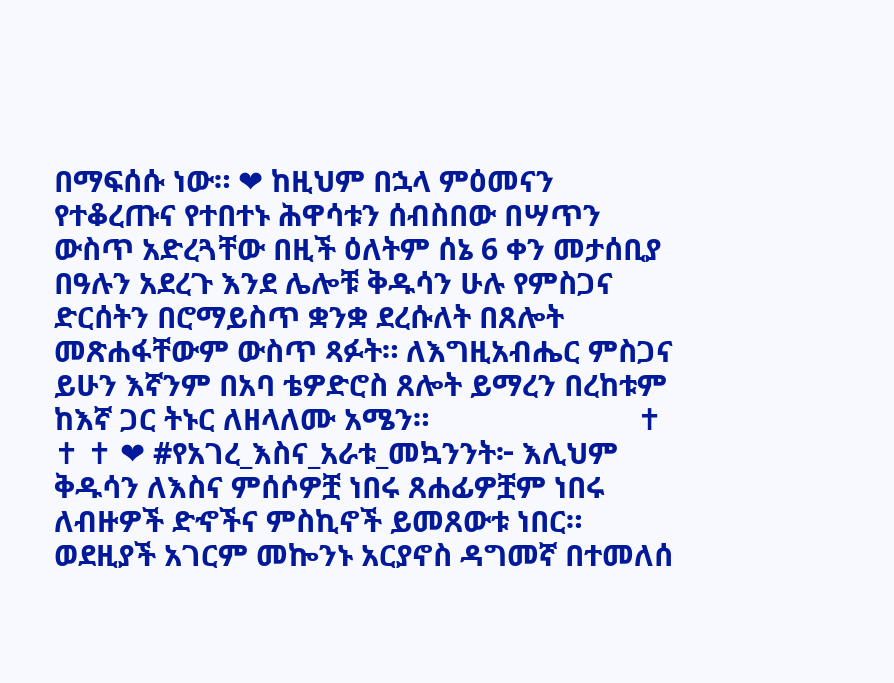በማፍሰሱ ነው። ❤ ከዚህም በኋላ ምዕመናን የተቆረጡና የተበተኑ ሕዋሳቱን ሰብስበው በሣጥን ውስጥ አድረጓቸው በዚች ዕለትም ሰኔ 6 ቀን መታሰቢያ በዓሉን አደረጉ እንደ ሌሎቹ ቅዱሳን ሁሉ የምስጋና ድርሰትን በሮማይስጥ ቋንቋ ደረሱለት በጸሎት መጽሐፋቸውም ውስጥ ጻፉት። ለእግዚአብሔር ምስጋና ይሁን እኛንም በአባ ቴዎድሮስ ጸሎት ይማረን በረከቱም ከእኛ ጋር ትኑር ለዘላለሙ አሜን።                          ✝ ✝ ✝ ❤ #የአገረ_እስና_አራቱ_መኳንንት፦ እሊህም ቅዱሳን ለእስና ምሰሶዎቿ ነበሩ ጸሐፊዎቿም ነበሩ ለብዙዎች ድኆችና ምስኪኖች ይመጸውቱ ነበር። ወደዚያች አገርም መኰንኑ አርያኖስ ዳግመኛ በተመለሰ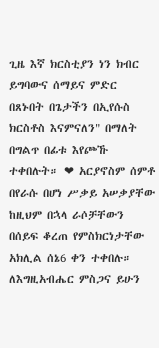ጊዜ እኛ ክርስቲያን ነን ክብር ይግባውና ሰማይና ምድር በጸኑበት በጌታችን በኢየሱስ ክርስቶስ እናምናለን" በማለት በግልጥ በፊቱ እየጮኹ ተቀበሉት። ❤ አርያኖስም ሰምቶ በየራሱ በሆነ ሥቃይ አሠቃያቸው ከዚህም በኋላ ራሶቻቸውን በሰይፍ ቆረጠ የምስክርነታቸው አክሊል ሰኔ6 ቀን ተቀበሉ። ለእግዚአብሔር ምስጋና ይሁን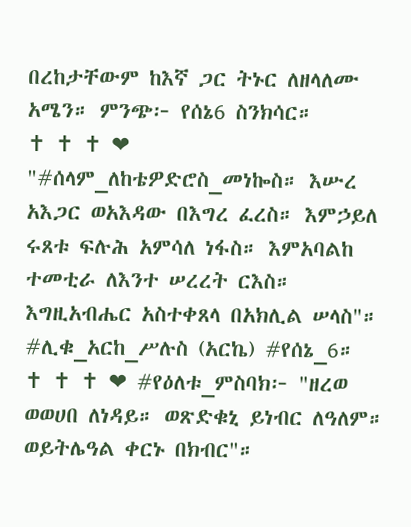በረከታቸውም ከእኛ ጋር ትኑር ለዘላለሙ አሜን። ምንጭ፦ የሰኔ6 ስንክሳር።                          ✝ ✝ ✝ ❤ "#ሰላም_ለከቴዎድሮስ_መነኰስ። እሡረ አእጋር ወአእዳው በእግረ ፈረስ። እምኃይለ ሩጸቱ ፍሉሕ አምሳለ ነፋስ። እምአባልከ ተመቲራ ለእንተ ሠረረት ርእስ። እግዚአብሔር አስተቀጸላ በአክሊል ሠላስ"። #ሊቁ_አርከ_ሥሉስ (አርኬ) #የሰኔ_6።                         ✝ ✝ ✝ ❤ #የዕለቱ_ምስባክ፦ "ዘረወ ወወሀበ ለነዳይ። ወጽድቁኒ ይነብር ለዓለም። ወይትሌዓል ቀርኑ በክብር"።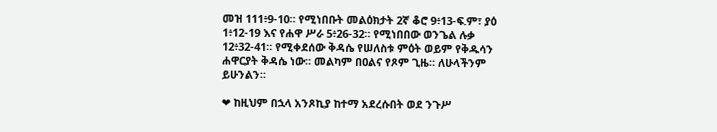መዝ 111፥9-10። የሚነበቡት መልዕክታት 2ኛ ቆሮ 9፥13-ፍ.ም፣ ያዕ 1፥12-19 እና የሐዋ ሥራ 5፥26-32። የሚነበበው ወንጌል ሉቃ 12፥32-41። የሚቀደሰው ቅዳሴ የሠለስቱ ምዕት ወይም የቅዱሳን ሐዋርያት ቅዳሴ ነው። መልካም በዐልና የጾም ጊዜ። ለሁላችንም ይሁንልን።

❤ ከዚህም በኋላ አንጾኪያ ከተማ አደረሱበት ወደ ንጉሥ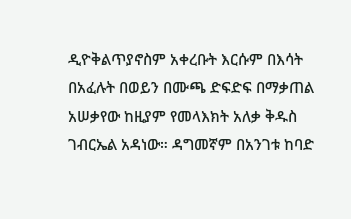ዲዮቅልጥያኖስም አቀረቡት እርሱም በእሳት በአፈሉት በወይን በሙጫ ድፍድፍ በማቃጠል አሠቃየው ከዚያም የመላእክት አለቃ ቅዱስ ገብርኤል አዳነው። ዳግመኛም በአንገቱ ከባድ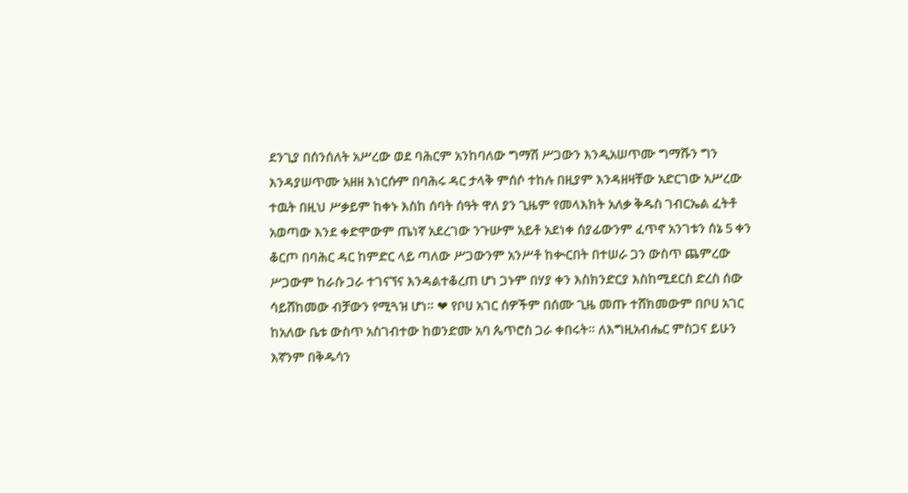ደንጊያ በሰንሰለት አሥረው ወደ ባሕርም አንከባለው ግማሽ ሥጋውን እንዲአሠጥሙ ግማሹን ግን እንዳያሠጥሙ አዘዘ እነርሱም በባሕሩ ዳር ታላቅ ምሰሶ ተከሉ በዚያም እንዳዘዛቸው አድርገው አሥረው ተዉት በዚህ ሥቃይም ከቀኑ እስከ ሰባት ሰዓት ዋለ ያን ጊዜም የመላእክት አለቃ ቅዱስ ገብርኤል ፈትቶ አወጣው እንደ ቀድሞውም ጤነኛ አደረገው ንጉሡም አይቶ አደነቀ ሰያፊውንም ፈጥኖ አንገቱን ሰኔ 5 ቀን ቆርጦ በባሕር ዳር ከምድር ላይ ጣለው ሥጋውንም አንሥቶ ከቊርበት በተሠራ ጋን ውስጥ ጨምረው ሥጋውም ከራሱ ጋራ ተገናኘና እንዳልተቆረጠ ሆነ ጋኑም በሃያ ቀን እስክንድርያ እስከሚደርስ ድረስ ሰው ሳይሸከመው ብቻውን የሚጓዝ ሆነ። ❤ የቦሀ አገር ሰዎችም በሰሙ ጊዜ መጡ ተሸክመውም በቦሀ አገር ከአለው ቤቱ ውስጥ አስገብተው ከወንድሙ አባ ጴጥሮስ ጋራ ቀበሩት። ለእግዚአብሔር ምስጋና ይሁን እኛንም በቅዱሳን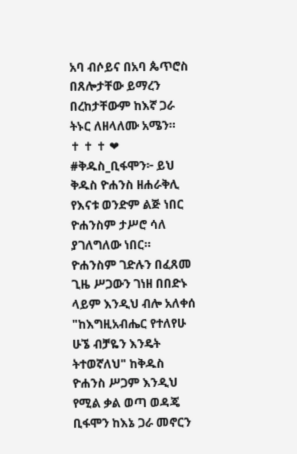አባ ብሶይና በአባ ጴጥሮስ በጸሎታቸው ይማረን በረከታቸውም ከእኛ ጋራ ትኑር ለዘላለሙ አሜን።                         ✝ ✝ ✝ ❤ #ቅዱስ_ቢፋሞን፦ ይህ ቅዱስ ዮሐንስ ዘሐራቅሊ የእናቱ ወንድም ልጅ ነበር ዮሐንስም ታሥሮ ሳለ ያገለግለው ነበር። ዮሐንስም ገድሉን በፈጸመ ጊዜ ሥጋውን ገነዘ በበድኑ ላይም እንዲህ ብሎ አለቀሰ "ከእግዚአብሔር የተለየሁ ሁኜ ብቻዬን እንዴት ትተወኛለህ" ከቅዱስ ዮሐንስ ሥጋም እንዲህ የሚል ቃል ወጣ ወዳጄ ቢፋሞን ከእኔ ጋራ መኖርን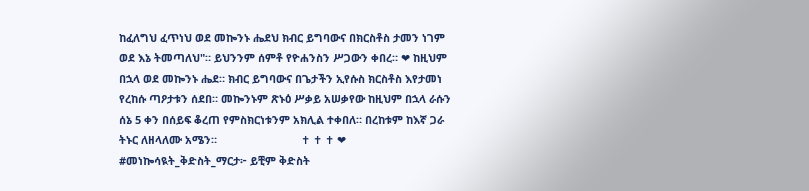ከፈለግህ ፈጥነህ ወደ መኰንኑ ሔደህ ክብር ይግባውና በክርስቶስ ታመን ነገም ወደ እኔ ትመጣለህ"። ይህንንም ሰምቶ የዮሐንስን ሥጋውን ቀበረ። ❤ ከዚህም በኋላ ወደ መኰንኑ ሔደ። ክብር ይግባውና በጌታችን ኢየሱስ ክርስቶስ እየታመነ የረከሱ ጣዖታቱን ሰደበ። መኰንኑም ጽኑዕ ሥቃይ አሠቃየው ከዚህም በኋላ ራሱን ሰኔ 5 ቀን በሰይፍ ቆረጠ የምስክርነቱንም አክሊል ተቀበለ። በረከቱም ከእኛ ጋራ ትኑር ለዘላለሙ አሜን።                            ✝ ✝ ✝ ❤ #መነኰሳዪት_ቅድስት_ማርታ፦ ይቺም ቅድስት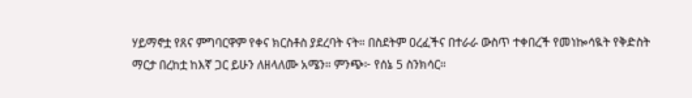ሃይማኖቷ የጸና ምግባርዋም የቀና ክርስቶስ ያደረባት ናት። በስደትም ዐረፈችና በተራራ ውስጥ ተቀበረች የመነኰሳዪት የቅድስት ማርታ በረከቷ ከእኛ ጋር ይሁን ለዘላለሙ አሜን። ምንጭ፦ የሰኔ 5 ስንክሳር።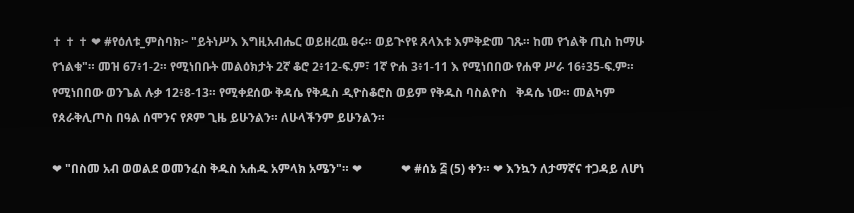✝ ✝ ✝ ❤ #የዕለቱ_ምስባክ፦ "ይትነሥእ እግዚአብሔር ወይዘረዉ ፀሩ። ወይጒየዩ ጸላእቱ እምቅድመ ገጹ። ከመ የኀልቅ ጢስ ከማሁ የኀልቁ"። መዝ 67፥1-2። የሚነበቡት መልዕክታት 2ኛ ቆሮ 2፥12-ፍ.ም፣ 1ኛ ዮሐ 3፥1-11 እ የሚነበበው የሐዋ ሥራ 16፥35-ፍ.ም። የሚነበበው ወንጌል ሉቃ 12፥8-13። የሚቀደሰው ቅዳሴ የቅዱስ ዲዮስቆሮስ ወይም የቅዱስ ባስልዮስ   ቅዳሴ ነው። መልካም የጰራቅሊጦስ በዓል ሰሞንና የጾም ጊዜ ይሁንልን። ለሁላችንም ይሁንልን።

❤ "በስመ አብ ወወልደ ወመንፈስ ቅዱስ አሐዱ አምላክ አሜን"። ❤             ❤ #ሰኔ ፭ (5) ቀን። ❤ እንኳን ለታማኛና ተጋዳይ ለሆነ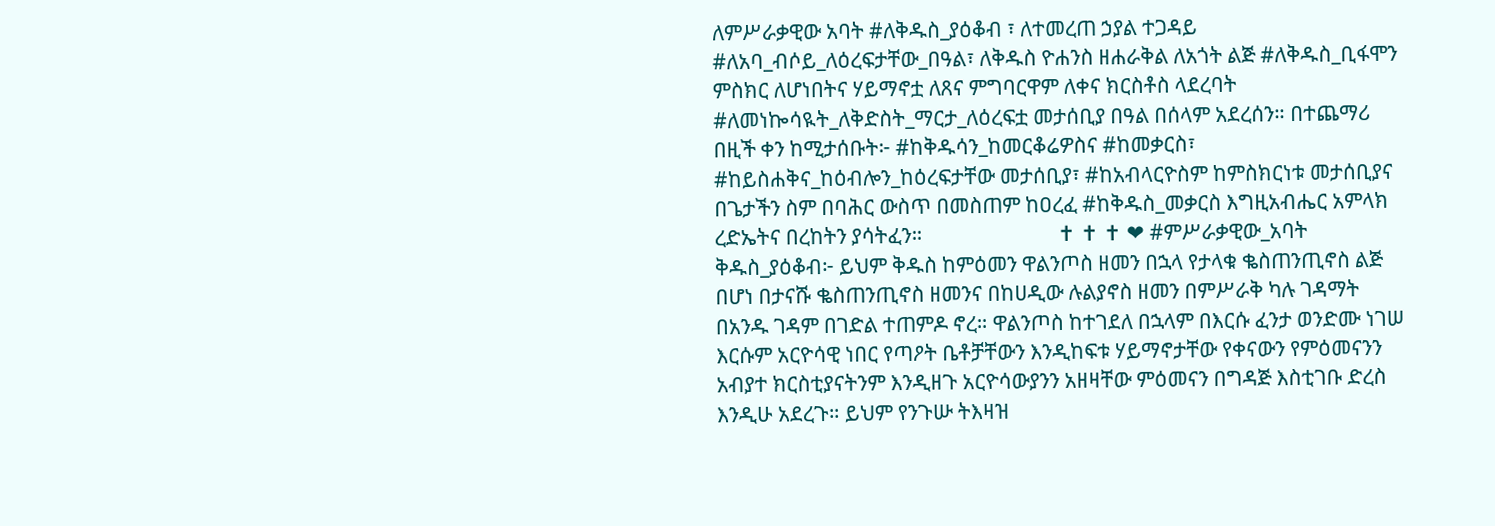ለምሥራቃዊው አባት #ለቅዱስ_ያዕቆብ ፣ ለተመረጠ ኃያል ተጋዳይ #ለአባ_ብሶይ_ለዕረፍታቸው_በዓል፣ ለቅዱስ ዮሐንስ ዘሐራቅል ለአጎት ልጅ #ለቅዱስ_ቢፋሞን ምስክር ለሆነበትና ሃይማኖቷ ለጸና ምግባርዋም ለቀና ክርስቶስ ላደረባት #ለመነኰሳዪት_ለቅድስት_ማርታ_ለዕረፍቷ መታሰቢያ በዓል በሰላም አደረሰን። በተጨማሪ በዚች ቀን ከሚታሰቡት፦ #ከቅዱሳን_ከመርቆሬዎስና #ከመቃርስ፣ #ከይስሐቅና_ከዕብሎን_ከዕረፍታቸው መታሰቢያ፣ #ከአብላርዮስም ከምስክርነቱ መታሰቢያና በጌታችን ስም በባሕር ውስጥ በመስጠም ከዐረፈ #ከቅዱስ_መቃርስ እግዚአብሔር አምላክ ረድኤትና በረከትን ያሳትፈን።                           ✝ ✝ ✝ ❤ #ምሥራቃዊው_አባት ቅዱስ_ያዕቆብ፦ ይህም ቅዱስ ከምዕመን ዋልንጦስ ዘመን በኋላ የታላቁ ቈስጠንጢኖስ ልጅ በሆነ በታናሹ ቈስጠንጢኖስ ዘመንና በከሀዲው ሉልያኖስ ዘመን በምሥራቅ ካሉ ገዳማት በአንዱ ገዳም በገድል ተጠምዶ ኖረ። ዋልንጦስ ከተገደለ በኋላም በእርሱ ፈንታ ወንድሙ ነገሠ እርሱም አርዮሳዊ ነበር የጣዖት ቤቶቻቸውን እንዲከፍቱ ሃይማኖታቸው የቀናውን የምዕመናንን አብያተ ክርስቲያናትንም እንዲዘጉ አርዮሳውያንን አዘዛቸው ምዕመናን በግዳጅ እስቲገቡ ድረስ እንዲሁ አደረጉ። ይህም የንጉሡ ትእዛዝ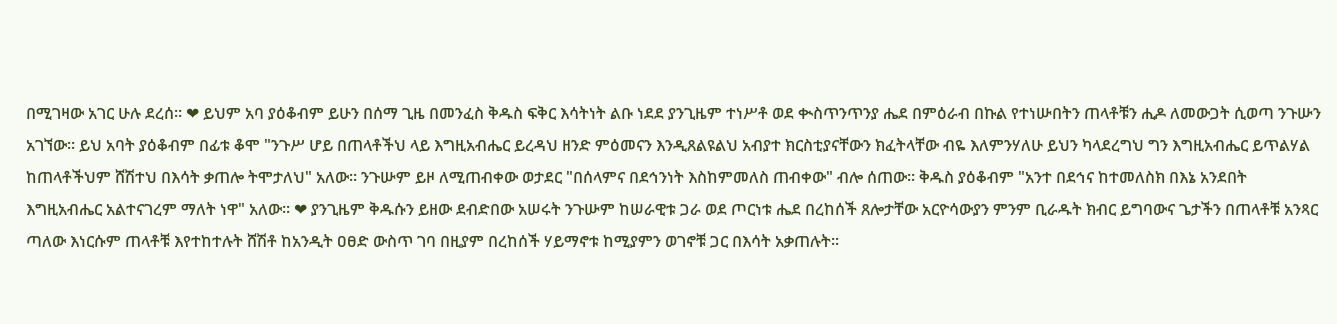በሚገዛው አገር ሁሉ ደረሰ። ❤ ይህም አባ ያዕቆብም ይሁን በሰማ ጊዜ በመንፈስ ቅዱስ ፍቅር እሳትነት ልቡ ነደደ ያንጊዜም ተነሥቶ ወደ ቊስጥንጥንያ ሔደ በምዕራብ በኩል የተነሡበትን ጠላቶቹን ሒዶ ለመውጋት ሲወጣ ንጉሡን አገኘው። ይህ አባት ያዕቆብም በፊቱ ቆሞ "ንጉሥ ሆይ በጠላቶችህ ላይ እግዚአብሔር ይረዳህ ዘንድ ምዕመናን እንዲጸልዩልህ አብያተ ክርስቲያናቸውን ክፈትላቸው ብዬ እለምንሃለሁ ይህን ካላደረግህ ግን እግዚአብሔር ይጥልሃል ከጠላቶችህም ሸሽተህ በእሳት ቃጠሎ ትሞታለህ" አለው። ንጉሡም ይዞ ለሚጠብቀው ወታደር "በሰላምና በደኅንነት እስከምመለስ ጠብቀው" ብሎ ሰጠው። ቅዱስ ያዕቆብም "አንተ በደኅና ከተመለስክ በእኔ አንደበት እግዚአብሔር አልተናገረም ማለት ነዋ" አለው። ❤ ያንጊዜም ቅዱሱን ይዘው ደብድበው አሠሩት ንጉሡም ከሠራዊቱ ጋራ ወደ ጦርነቱ ሔደ በረከሰች ጸሎታቸው አርዮሳውያን ምንም ቢራዱት ክብር ይግባውና ጌታችን በጠላቶቹ አንጻር ጣለው እነርሱም ጠላቶቹ እየተከተሉት ሸሽቶ ከአንዲት ዐፀድ ውስጥ ገባ በዚያም በረከሰች ሃይማኖቱ ከሚያምን ወገኖቹ ጋር በእሳት አቃጠሉት።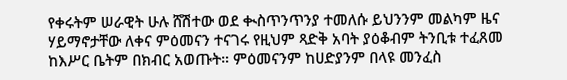የቀሩትም ሠራዊት ሁሉ ሸሽተው ወደ ቊስጥንጥንያ ተመለሱ ይህንንም መልካም ዜና ሃይማኖታቸው ለቀና ምዕመናን ተናገሩ የዚህም ጻድቅ አባት ያዕቆብም ትንቢቱ ተፈጸመ ከእሥር ቤትም በክብር አወጡት። ምዕመናንም ከሀድያንም በላዩ መንፈስ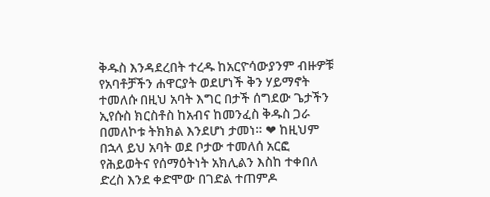ቅዱስ እንዳደረበት ተረዱ ከአርዮሳውያንም ብዙዎቹ የአባቶቻችን ሐዋርያት ወደሆነች ቅን ሃይማኖት ተመለሱ በዚህ አባት እግር በታች ሰግደው ጌታችን ኢየሱስ ክርስቶስ ከአብና ከመንፈስ ቅዱስ ጋራ በመለኮቱ ትክክል እንደሆነ ታመነ። ❤ ከዚህም በኋላ ይህ አባት ወደ ቦታው ተመለሰ አርፎ የሕይወትና የሰማዕትነት አክሊልን እስከ ተቀበለ ድረስ እንደ ቀድሞው በገድል ተጠምዶ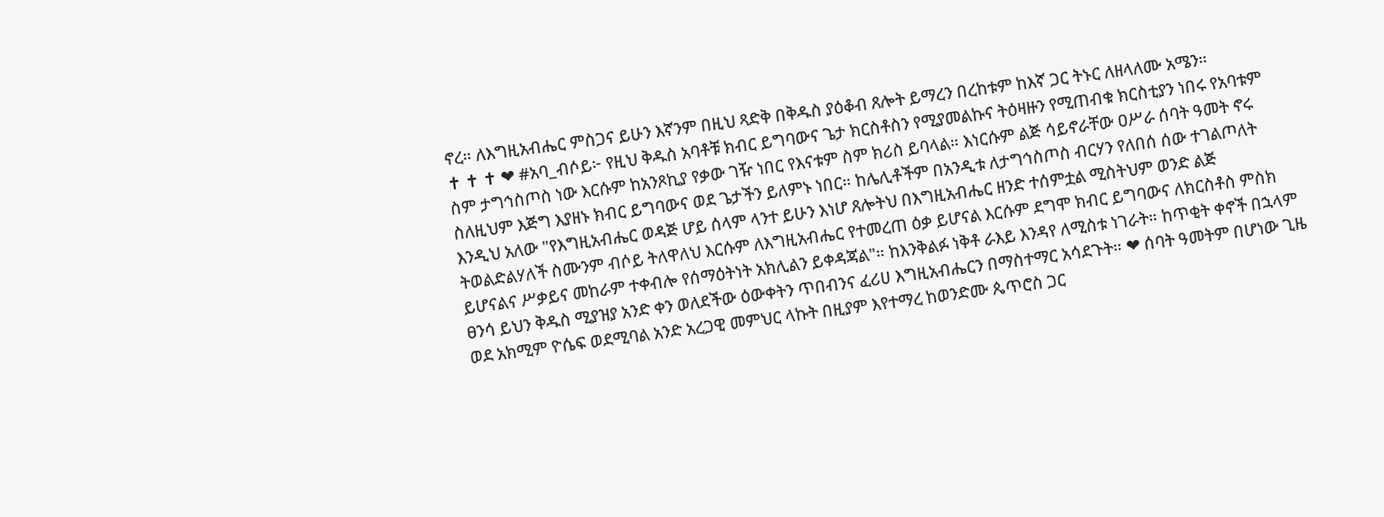ኖረ። ለእግዚአብሔር ምስጋና ይሁን እኛንም በዚህ ጻድቅ በቅዱስ ያዕቆብ ጸሎት ይማረን በረከቱም ከእኛ ጋር ትኑር ለዘላለሙ አሜን።                          ✝ ✝ ✝ ❤ #አባ_ብሶይ፦ የዚህ ቅዱስ አባቶቹ ክብር ይግባውና ጌታ ክርስቶስን የሚያመልኩና ትዕዛዙን የሚጠብቁ ክርስቲያን ነበሩ የአባቱም ስም ታግኅስጦስ ነው እርሱም ከአንጾኪያ የቃው ገዥ ነበር የእናቱም ስም ክሪስ ይባላል። እነርሱም ልጅ ሳይኖራቸው ዐሥራ ሰባት ዓመት ኖሩ ስለዚህም እጅግ እያዘኑ ክብር ይግባውና ወደ ጌታችን ይለምኑ ነበር። ከሌሊቶችም በአንዲቱ ለታግኅስጦስ ብርሃን የለበሰ ሰው ተገልጦለት እንዲህ አለው "የእግዚአብሔር ወዳጅ ሆይ ሰላም ላንተ ይሁን እነሆ ጸሎትህ በእግዚአብሔር ዘንድ ተሰምቷል ሚስትህም ወንድ ልጅ ትወልድልሃለች ስሙንም ብሶይ ትለዋለህ እርሱም ለእግዚአብሔር የተመረጠ ዕቃ ይሆናል እርሱም ደግሞ ክብር ይግባውና ለክርስቶስ ምስክ ይሆናልና ሥቃይና መከራም ተቀብሎ የሰማዕትነት አክሊልን ይቀዳጃል"። ከእንቅልፉ ነቅቶ ራእይ እንዳየ ለሚስቱ ነገራት። ከጥቂት ቀኖች በኋላም ፀንሳ ይህን ቅዱስ ሚያዝያ አንድ ቀን ወለደችው ዕውቀትን ጥበብንና ፈሪሀ እግዚአብሔርን በማስተማር አሳደጉት። ❤ ሰባት ዓመትም በሆነው ጊዜ ወደ አክሚም ዮሴፍ ወደሚባል አንድ አረጋዊ መምህር ላኩት በዚያም እየተማረ ከወንድሙ ጴጥሮስ ጋር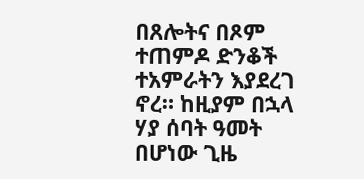በጸሎትና በጾም ተጠምዶ ድንቆች ተአምራትን እያደረገ ኖረ። ከዚያም በኋላ ሃያ ሰባት ዓመት በሆነው ጊዜ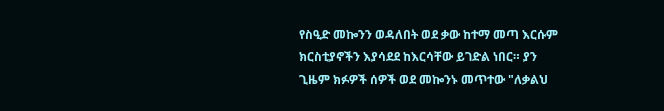የስዒድ መኰንን ወዳለበት ወደ ቃው ከተማ መጣ እርሱም ክርስቲያኖችን እያሳደደ ከእርሳቸው ይገድል ነበር። ያን ጊዜም ክፉዎች ሰዎች ወደ መኰንኑ መጥተው "ለቃልህ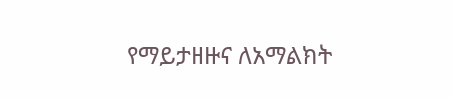የማይታዘዙና ለአማልክት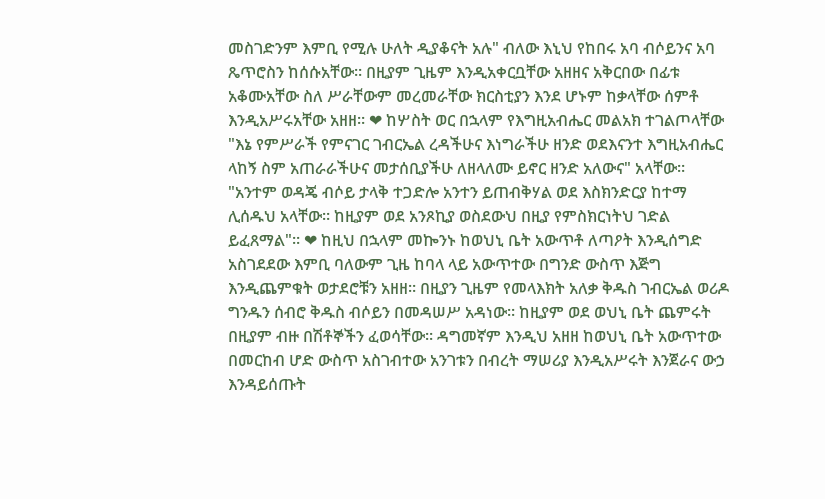መስገድንም እምቢ የሚሉ ሁለት ዲያቆናት አሉ" ብለው እኒህ የከበሩ አባ ብሶይንና አባ ጼጥሮስን ከሰሱአቸው። በዚያም ጊዜም እንዲአቀርቧቸው አዘዘና አቅርበው በፊቱ አቆሙአቸው ስለ ሥራቸውም መረመራቸው ክርስቲያን እንደ ሆኑም ከቃላቸው ሰምቶ እንዲአሥሩአቸው አዘዘ። ❤ ከሦስት ወር በኋላም የእግዚአብሔር መልአክ ተገልጦላቸው "እኔ የምሥራች የምናገር ገብርኤል ረዳችሁና እነግራችሁ ዘንድ ወደእናንተ እግዚአብሔር ላከኝ ስም አጠራራችሁና መታሰቢያችሁ ለዘላለሙ ይኖር ዘንድ አለውና" አላቸው። "አንተም ወዳጄ ብሶይ ታላቅ ተጋድሎ አንተን ይጠብቅሃል ወደ እስክንድርያ ከተማ ሊሰዱህ አላቸው። ከዚያም ወደ አንጾኪያ ወስደውህ በዚያ የምስክርነትህ ገድል ይፈጸማል"። ❤ ከዚህ በኋላም መኰንኑ ከወህኒ ቤት አውጥቶ ለጣዖት እንዲሰግድ አስገደደው እምቢ ባለውም ጊዜ ከባላ ላይ አውጥተው በግንድ ውስጥ እጅግ እንዲጨምቁት ወታደሮቹን አዘዘ። በዚያን ጊዜም የመላእክት አለቃ ቅዱስ ገብርኤል ወሪዶ ግንዱን ሰብሮ ቅዱስ ብሶይን በመዳሠሥ አዳነው። ከዚያም ወደ ወህኒ ቤት ጨምሩት በዚያም ብዙ በሽቶኞችን ፈወሳቸው። ዳግመኛም እንዲህ አዘዘ ከወህኒ ቤት አውጥተው በመርከብ ሆድ ውስጥ አስገብተው አንገቱን በብረት ማሠሪያ እንዲአሥሩት እንጀራና ውኃ እንዳይሰጡት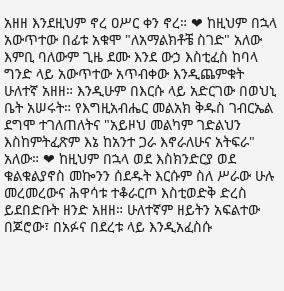አዘዘ እንደዚህም ኖረ ዐሥር ቀን ኖረ። ❤ ከዚህም በኋላ አውጥተው በፊቱ አቁሞ "ለአማልክቶቼ ስገድ" አለው እምቢ ባለውም ጊዜ ደሙ እንደ ውኃ እስቲፈስ ከባላ ግንድ ላይ አውጥተው አጥብቀው እንዲጨምቁት ሁለተኛ አዘዘ። እንዲሁም በእርሱ ላይ አድርገው በወህኒ ቤት አሠሩት። የእግዚአብሔር መልአክ ቅዱስ ገብርኤል ደግሞ ተገለጠለትና "አይዞህ መልካም ገድልህን እስከምትፈጽም እኔ ከአንተ ጋራ እኖራለሁና አትፍራ" አለው። ❤ ከዚህም በኋላ ወደ እስክንድርያ ወደ ቁልቁልያኖስ መኰንን ሰደዱት እርሱም ስለ ሥራው ሁሉ መረመረውና ሕዋሳቱ ተቆራርጦ እስቲወድቅ ድረስ ይደበድቡት ዘንድ አዘዘ። ሁለተኛም ዘይትን አፍልተው በጆሮው፣ በአፉና በደረቱ ላይ እንዲአፈስሱ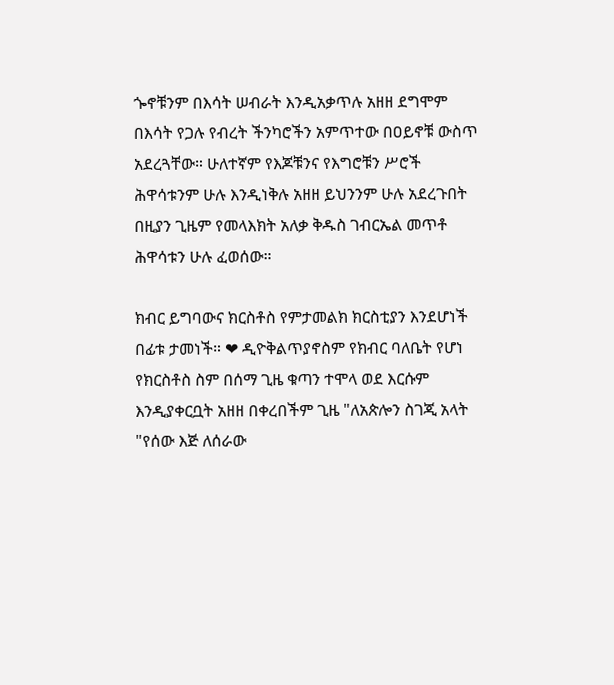ጐኖቹንም በእሳት ሠብራት እንዲአቃጥሉ አዘዘ ደግሞም በእሳት የጋሉ የብረት ችንካሮችን አምጥተው በዐይኖቹ ውስጥ አደረጓቸው። ሁለተኛም የእጆቹንና የእግሮቹን ሥሮች ሕዋሳቱንም ሁሉ እንዲነቅሉ አዘዘ ይህንንም ሁሉ አደረጉበት በዚያን ጊዜም የመላእክት አለቃ ቅዱስ ገብርኤል መጥቶ ሕዋሳቱን ሁሉ ፈወሰው።

ክብር ይግባውና ክርስቶስ የምታመልክ ክርስቲያን እንደሆነች በፊቱ ታመነች። ❤ ዲዮቅልጥያኖስም የክብር ባለቤት የሆነ የክርስቶስ ስም በሰማ ጊዜ ቁጣን ተሞላ ወደ እርሱም እንዲያቀርቧት አዘዘ በቀረበችም ጊዜ "ለአጵሎን ስገጂ አላት "የሰው እጅ ለሰራው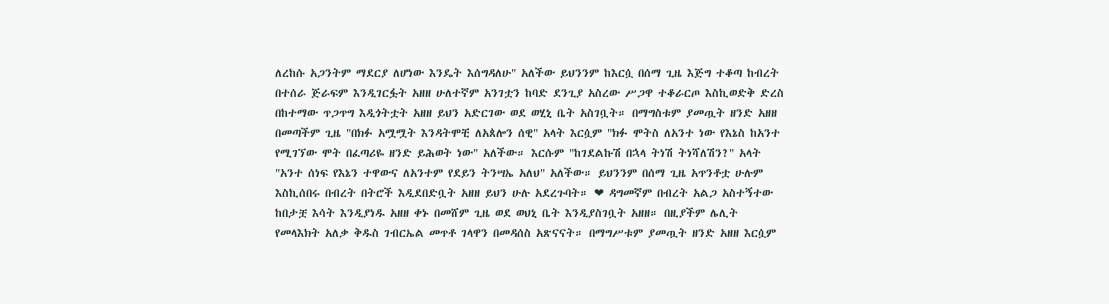ለረከሱ አጋንትም ማደርያ ለሆነው እንዴት እሰግዳለሁ" አለችው ይህንንም ከእርሷ በሰማ ጊዜ እጅግ ተቆጣ ከብረት በተሰራ ጅራፍም እንዲገርፏት አዘዘ ሁለተኛም አንገቷን ከባድ ደንጊያ አስረው ሥጋዋ ተቆራርጦ እስኪወድቅ ድረስ በከተማው ጥጋጥግ እዲጎትቷት አዘዘ ይህን አድርገው ወደ ወሂኒ ቤት አስገቧት። በማግስቱም ያመጧት ዘንድ አዘዘ በመጣችም ጊዜ "በክፉ አሟሟት እንዳትሞቺ ለአጰሎን ሰዊ" አላት እርሷም "ክፉ ሞትስ ለአንተ ነው የእኔስ ከአንተ የሚገኘው ሞት በፈጣሪዬ ዘንድ ይሕወት ነው" አለችው። እርሱም "ከገደልኩሽ በኋላ ትነሽ ትነሻለሽን?" አላት "አንተ ሰነፍ የእኔን ተዋውና ለአንተም የደይን ትንሣኤ አለህ" አለችው። ይህንንም በሰማ ጊዜ አጥንቶቷ ሁሉም እስኪሰበሩ በብረት በትሮች እዲደበድቧት አዘዘ ይህን ሁሉ አደረጉባት። ❤ ዳግመኛም በብረት አልጋ አስተኝተው ከበታቿ እሳት እንዲያነዱ አዘዘ ቀኑ በመሸም ጊዜ ወደ ወህኒ ቤት እንዲያስገቧት አዘዘ። በዚያችም ሌሊት የመላእክት አለቃ ቅዱስ ገብርኤል መጥቶ ገላዋን በመዳሰስ አጽናናት። በማግሥቱም ያመጧት ዘንድ አዘዘ እርሷም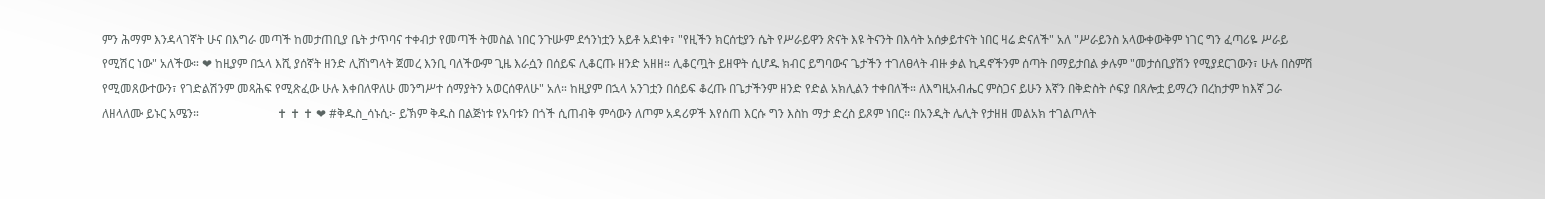ምን ሕማም እንዳላገኛት ሁና በእግራ መጣች ከመታጠቢያ ቤት ታጥባና ተቀብታ የመጣች ትመስል ነበር ንጉሡም ደኅንነቷን አይቶ አደነቀ፣ "የዚችን ክርሰቲያን ሴት የሥራይዋን ጽናት እዩ ትናንት በእሳት አሰቃይተናት ነበር ዛሬ ድናለች" አለ "ሥራይንስ አላውቀውቅም ነገር ግን ፈጣሪዬ ሥራይ የሚሽር ነው" አለችው። ❤ ከዚያም በኋላ እሺ ያሰኛት ዘንድ ሊሸነግላት ጀመረ እንቢ ባለችውም ጊዜ እራሷን በሰይፍ ሊቆርጡ ዘንድ አዘዘ። ሊቆርጧት ይዘዋት ሲሆዱ ክብር ይግባውና ጌታችን ተገለፀላት ብዙ ቃል ኪዳኖችንም ሰጣት በማይታበል ቃሉም "መታሰቢያሽን የሚያደርገውን፣ ሁሉ በስምሽ የሚመጸውተውን፣ የገድልሽንም መጻሕፍ የሚጽፈው ሁሉ እቀበለዋለሁ መንግሥተ ሰማያትን አወርሰዋለሁ" አለ። ከዚያም በኋላ አንገቷን በሰይፍ ቆረጡ በጌታችንም ዘንድ የድል አክሊልን ተቀበለች። ለእግዚአብሔር ምስጋና ይሁን እኛን በቅድስት ሶፍያ በጸሎቷ ይማረን በረከታም ከእኛ ጋራ ለዘላለሙ ይኑር አሜን።                          ✝ ✝ ✝ ❤ #ቅዱስ_ሳኑሲ፦ ይኽም ቅዱስ በልጅነቱ የአባቱን በጎች ሲጠብቅ ምሳውን ለጦም አዳሪዎች እየሰጠ እርሱ ግን እስከ ማታ ድረስ ይጾም ነበር፡፡ በአንዲት ሌሊት የታዘዘ መልአክ ተገልጦለት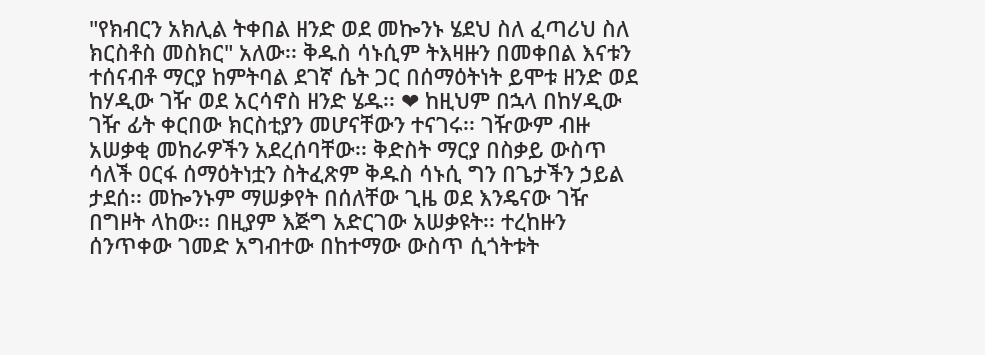"የክብርን አክሊል ትቀበል ዘንድ ወደ መኰንኑ ሄደህ ስለ ፈጣሪህ ስለ ክርስቶስ መስክር" አለው፡፡ ቅዱስ ሳኑሲም ትእዛዙን በመቀበል እናቱን ተሰናብቶ ማርያ ከምትባል ደገኛ ሴት ጋር በሰማዕትነት ይሞቱ ዘንድ ወደ ከሃዲው ገዥ ወደ አርሳኖስ ዘንድ ሄዱ፡፡ ❤ ከዚህም በኋላ በከሃዲው ገዥ ፊት ቀርበው ክርስቲያን መሆናቸውን ተናገሩ፡፡ ገዥውም ብዙ አሠቃቂ መከራዎችን አደረሰባቸው፡፡ ቅድስት ማርያ በስቃይ ውስጥ ሳለች ዐርፋ ሰማዕትነቷን ስትፈጽም ቅዱስ ሳኑሲ ግን በጌታችን ኃይል ታደሰ፡፡ መኰንኑም ማሠቃየት በሰለቸው ጊዜ ወደ እንዴናው ገዥ በግዞት ላከው፡፡ በዚያም እጅግ አድርገው አሠቃዩት፡፡ ተረከዙን ሰንጥቀው ገመድ አግብተው በከተማው ውስጥ ሲጎትቱት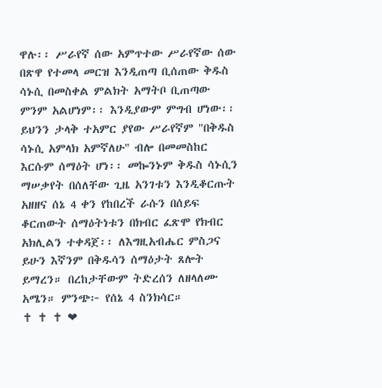ዋሉ፡፡ ሥራየኛ ሰው አምጥተው ሥራየኛው ሰው በጽዋ የተመላ መርዝ እንዲጠጣ ቢሰጠው ቅዱስ ሳኑሲ በመስቀል ምልክት አማትቦ ቢጠጣው ምንም አልሆነም፡፡ እንዲያውም ምግብ ሆነው፡፡ ይህንን ታላቅ ተአምር ያየው ሥራየኛም "በቅዱስ ሳኑሲ አምላክ አምኛለሁ" ብሎ በመመስከር እርሱም ሰማዕት ሆነ፡፡ መኰንኑም ቅዱስ ሳኑሲን ማሠቃየት በሰለቸው ጊዜ አንገቱን እንዲቆርጡት አዘዘና ሰኔ 4 ቀን የከበረች ራሱን በሰይፍ ቆርጠውት ሰማዕትነቱን በክብር ፈጽሞ የክብር አክሊልን ተቀዳጀ፡፡ ለእግዚአብሔር ምስጋና ይሁን እኛንም በቅዱሳን ሰማዕታት ጸሎት ይማረን። በረከታቸውም ትድረሰን ለዘላለሙ አሜን። ምንጭ፦ የሰኔ 4 ስንክሳር።                          ✝ ✝ ✝ ❤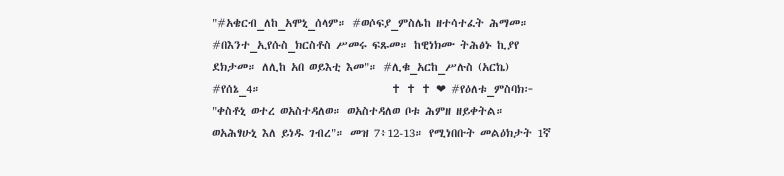"#አቄርብ_ለከ_አሞኒ_ሰላም። #ወሶፍያ_ምስሌከ ዘተሳተፈት ሕማመ። #በእንተ_ኢየሱስ_ክርስቶስ ሥመሩ ፍጹመ። ከዊነክሙ ትሕፅኑ ኪያየ ደክታመ። ለሊከ አበ ወይእቲ እመ"። #ሊቁ_አርከ_ሥሉስ (አርኬ) #የሰኔ_4።                          ✝ ✝ ✝ ❤ #የዕለቱ_ምስባክ፦ "ቀስቶኒ ወተረ ወአስተዳለወ። ወአስተዳለወ ቦቱ ሕምዘ ዘይቀትል። ወአሕፃሁኒ እለ ይነዱ ገብረ"። መዝ 7፥12-13። የሚነበቡት መልዕክታት 1ኛ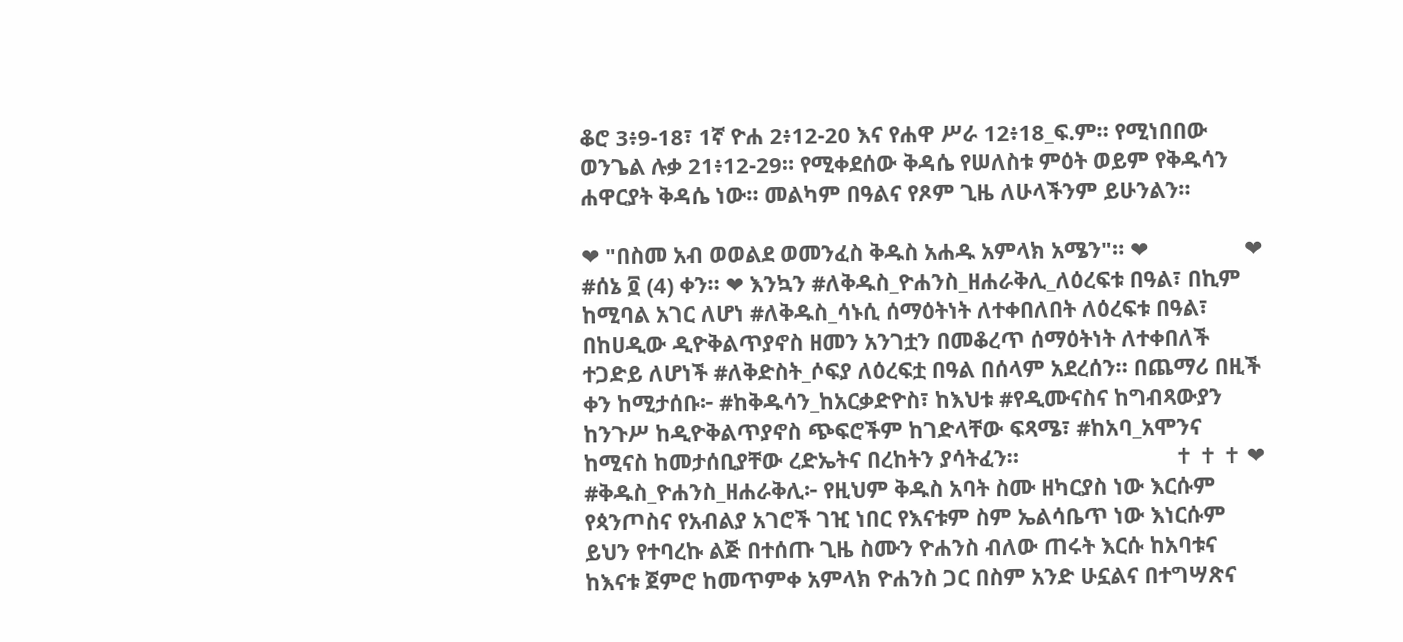ቆሮ 3፥9-18፣ 1ኛ ዮሐ 2፥12-20 እና የሐዋ ሥራ 12፥18_ፍ.ም። የሚነበበው ወንጌል ሉቃ 21፥12-29። የሚቀደሰው ቅዳሴ የሠለስቱ ምዕት ወይም የቅዱሳን ሐዋርያት ቅዳሴ ነው። መልካም በዓልና የጾም ጊዜ ለሁላችንም ይሁንልን።

❤ "በስመ አብ ወወልደ ወመንፈስ ቅዱስ አሐዱ አምላክ አሜን"። ❤                ❤ #ሰኔ ፬ (4) ቀን። ❤ እንኳን #ለቅዱስ_ዮሐንስ_ዘሐራቅሊ_ለዕረፍቱ በዓል፣ በኪም ከሚባል አገር ለሆነ #ለቅዱስ_ሳኑሲ ሰማዕትነት ለተቀበለበት ለዕረፍቱ በዓል፣ በከሀዲው ዲዮቅልጥያኖስ ዘመን አንገቷን በመቆረጥ ሰማዕትነት ለተቀበለች ተጋድይ ለሆነች #ለቅድስት_ሶፍያ ለዕረፍቷ በዓል በሰላም አደረሰን። በጨማሪ በዚች ቀን ከሚታሰቡ፦ #ከቅዱሳን_ከአርቃድዮስ፣ ከእህቱ #የዲሙናስና ከግብጻውያን ከንጉሥ ከዲዮቅልጥያኖስ ጭፍሮችም ከገድላቸው ፍጻሜ፣ #ከአባ_አሞንና ከሚናስ ከመታሰቢያቸው ረድኤትና በረከትን ያሳትፈን።                          ✝ ✝ ✝ ❤ #ቅዱስ_ዮሐንስ_ዘሐራቅሊ፦ የዚህም ቅዱስ አባት ስሙ ዘካርያስ ነው እርሱም የጳንጦስና የአብልያ አገሮች ገዢ ነበር የእናቱም ስም ኤልሳቤጥ ነው እነርሱም ይህን የተባረኩ ልጅ በተሰጡ ጊዜ ስሙን ዮሐንስ ብለው ጠሩት እርሱ ከአባቱና ከእናቱ ጀምሮ ከመጥምቀ አምላክ ዮሐንስ ጋር በስም አንድ ሁኗልና በተግሣጽና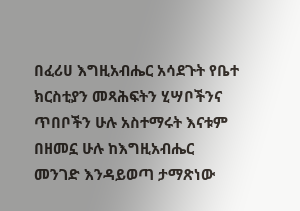በፈሪሀ እግዚአብሔር አሳደጉት የቤተ ክርስቲያን መጻሕፍትን ሂሣቦችንና ጥበቦችን ሁሉ አስተማሩት እናቱም በዘመኗ ሁሉ ከእግዚአብሔር መንገድ እንዳይወጣ ታማጽነው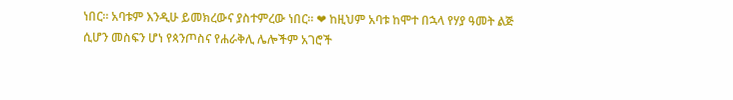ነበር። አባቱም እንዲሁ ይመክረውና ያስተምረው ነበር። ❤ ከዚህም አባቱ ከሞተ በኋላ የሃያ ዓመት ልጅ ሲሆን መስፍን ሆነ የጳንጦስና የሐራቅሊ ሌሎችም አገሮች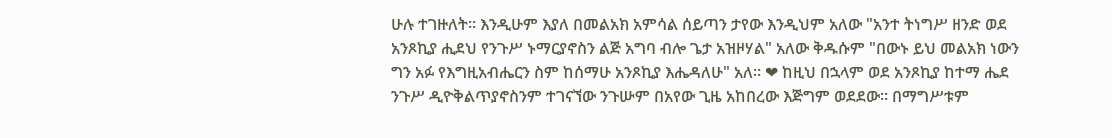ሁሉ ተገዙለት። እንዲሁም እያለ በመልአክ አምሳል ሰይጣን ታየው እንዲህም አለው "አንተ ትነግሥ ዘንድ ወደ አንጾኪያ ሒደህ የንጉሥ ኑማርያኖስን ልጅ አግባ ብሎ ጌታ አዝዞሃል" አለው ቅዱሱም "በውኑ ይህ መልአክ ነውን ግን አፉ የእግዚአብሔርን ስም ከሰማሁ አንጾኪያ እሔዳለሁ" አለ። ❤ ከዚህ በኋላም ወደ አንጾኪያ ከተማ ሔደ ንጉሥ ዲዮቅልጥያኖስንም ተገናኘው ንጉሡም በአየው ጊዜ አከበረው እጅግም ወደደው። በማግሥቱም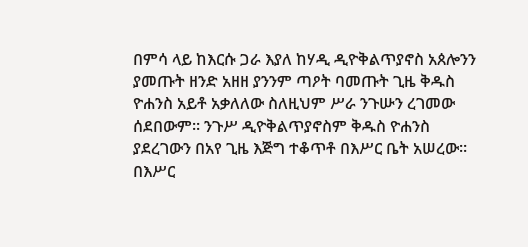በምሳ ላይ ከእርሱ ጋራ እያለ ከሃዲ ዲዮቅልጥያኖስ አጰሎንን ያመጡት ዘንድ አዘዘ ያንንም ጣዖት ባመጡት ጊዜ ቅዱስ ዮሐንስ አይቶ አቃለለው ስለዚህም ሥራ ንጉሡን ረገመው ሰደበውም። ንጉሥ ዲዮቅልጥያኖስም ቅዱስ ዮሐንስ ያደረገውን በአየ ጊዜ እጅግ ተቆጥቶ በእሥር ቤት አሠረው። በእሥር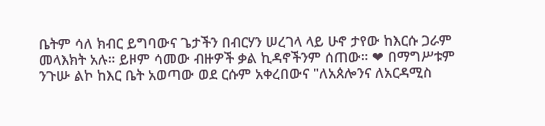ቤትም ሳለ ክብር ይግባውና ጌታችን በብርሃን ሠረገላ ላይ ሁኖ ታየው ከእርሱ ጋራም መላእክት አሉ። ይዞም ሳመው ብዙዎች ቃል ኪዳኖችንም ሰጠው። ❤ በማግሥቱም ንጉሡ ልኮ ከእር ቤት አወጣው ወደ ርሱም አቀረበውና "ለአጰሎንና ለአርዳሚስ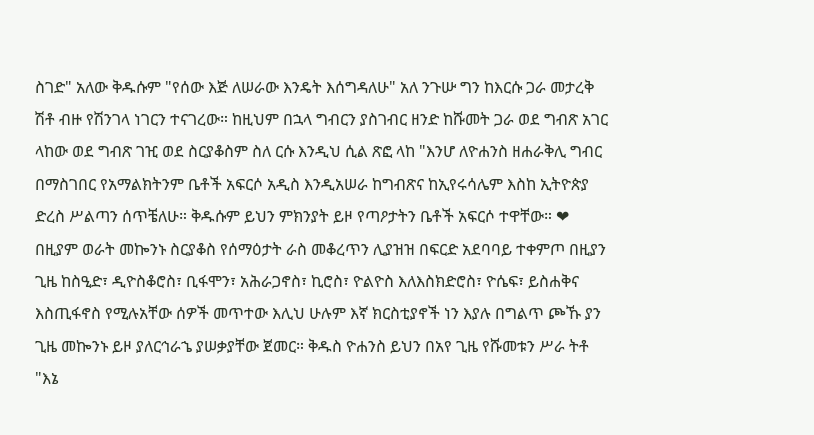ስገድ" አለው ቅዱሱም "የሰው እጅ ለሠራው እንዴት እሰግዳለሁ" አለ ንጉሡ ግን ከእርሱ ጋራ መታረቅ ሽቶ ብዙ የሽንገላ ነገርን ተናገረው። ከዚህም በኋላ ግብርን ያስገብር ዘንድ ከሹመት ጋራ ወደ ግብጽ አገር ላከው ወደ ግብጽ ገዢ ወደ ስርያቆስም ስለ ርሱ እንዲህ ሲል ጽፎ ላከ "እንሆ ለዮሐንስ ዘሐራቅሊ ግብር በማስገበር የአማልክትንም ቤቶች አፍርሶ አዲስ እንዲአሠራ ከግብጽና ከኢየሩሳሌም እስከ ኢትዮጵያ ድረስ ሥልጣን ሰጥቼለሁ። ቅዱሱም ይህን ምክንያት ይዞ የጣዖታትን ቤቶች አፍርሶ ተዋቸው። ❤ በዚያም ወራት መኰንኑ ስርያቆስ የሰማዕታት ራስ መቆረጥን ሊያዝዝ በፍርድ አደባባይ ተቀምጦ በዚያን ጊዜ ከስዒድ፣ ዲዮስቆሮስ፣ ቢፋሞን፣ አሕራጋኖስ፣ ኪሮስ፣ ዮልዮስ እለእስክድሮስ፣ ዮሴፍ፣ ይስሐቅና እስጢፋኖስ የሚሉአቸው ሰዎች መጥተው እሊህ ሁሉም እኛ ክርስቲያኖች ነን እያሉ በግልጥ ጮኹ ያን ጊዜ መኰንኑ ይዞ ያለርኅራኄ ያሠቃያቸው ጀመር። ቅዱስ ዮሐንስ ይህን በአየ ጊዜ የሹመቱን ሥራ ትቶ "እኔ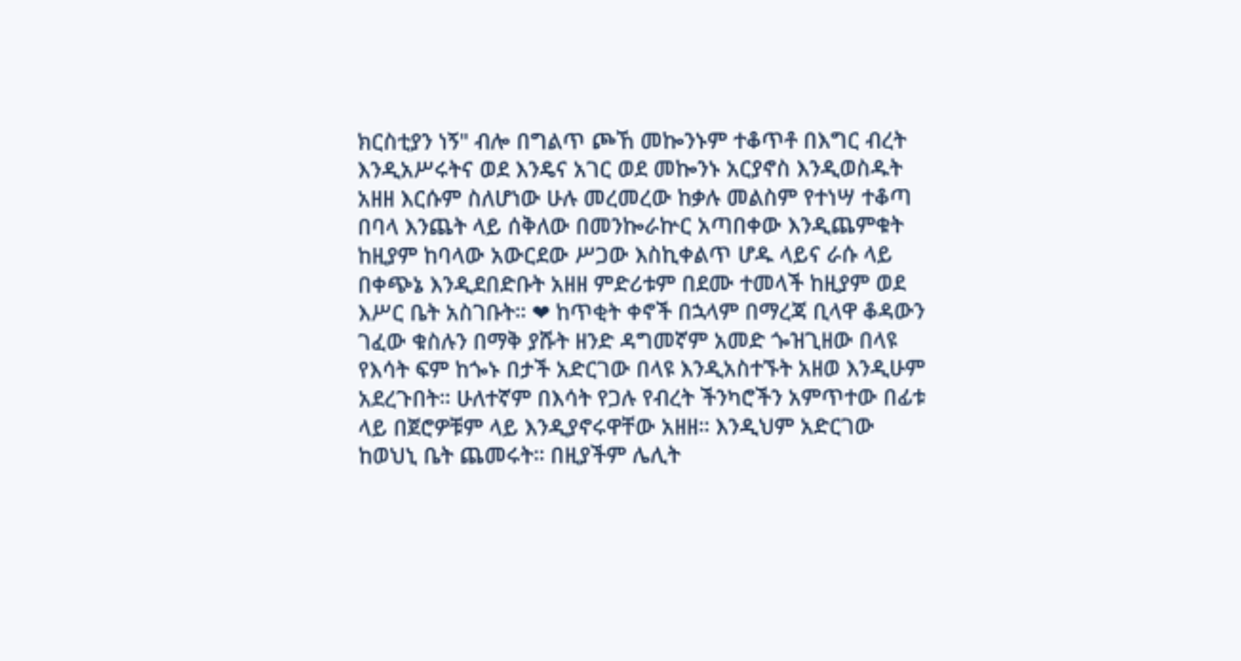ክርስቲያን ነኝ" ብሎ በግልጥ ጮኸ መኰንኑም ተቆጥቶ በእግር ብረት እንዲአሥሩትና ወደ እንዴና አገር ወደ መኰንኑ አርያኖስ እንዲወስዱት አዘዘ እርሱም ስለሆነው ሁሉ መረመረው ከቃሉ መልስም የተነሣ ተቆጣ በባላ እንጨት ላይ ሰቅለው በመንኰራኵር አጣበቀው እንዲጨምቁት ከዚያም ከባላው አውርደው ሥጋው እስኪቀልጥ ሆዱ ላይና ራሱ ላይ በቀጭኔ እንዲደበድቡት አዘዘ ምድሪቱም በደሙ ተመላች ከዚያም ወደ እሥር ቤት አስገቡት። ❤ ከጥቂት ቀኖች በኋላም በማረጃ ቢላዋ ቆዳውን ገፈው ቁስሉን በማቅ ያሹት ዘንድ ዳግመኛም አመድ ጐዝጊዘው በላዩ የእሳት ፍም ከጐኑ በታች አድርገው በላዩ እንዲአስተኙት አዘወ እንዲሁም አደረጉበት። ሁለተኛም በእሳት የጋሉ የብረት ችንካሮችን አምጥተው በፊቱ ላይ በጀሮዎቹም ላይ እንዲያኖሩዋቸው አዘዘ። እንዲህም አድርገው ከወህኒ ቤት ጨመሩት። በዚያችም ሌሊት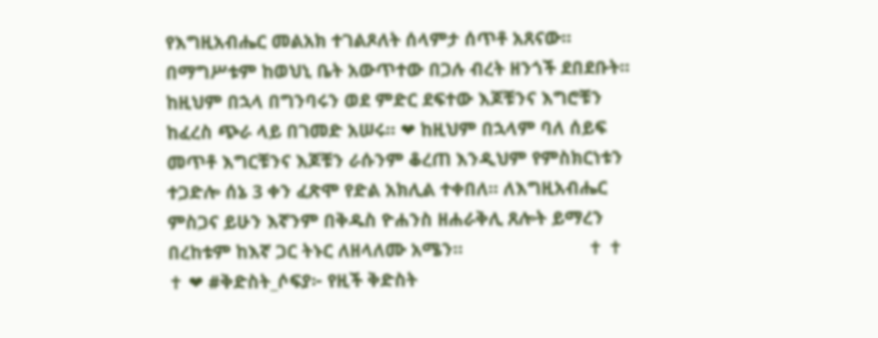የእግዚአብሔር መልአክ ተገልጾለት ሰላምታ ሰጥቶ አጸናው። በማግሥቱም ከወህኒ ቤት አውጥተው በጋሉ ብረት ዘንጎች ደበደቡት። ከዚህም በኋላ በግንባሩን ወደ ምድር ደፍተው እጆቹንና እግሮቹን ከፈረስ ጭራ ላይ በገመድ አሠሩ። ❤ ከዚህም በኋላም ባለ ሰይፍ መጥቶ እግርቹንና እጆቹን ራሱንም ቆረጠ እንዲህም የምስክርነቱን ተጋድሎ ሰኔ 3 ቀን ፈጽሞ የድል አክሊል ተቀበለ። ለእግዚአብሔር ምስጋና ይሁን እኛንም በቅዱስ ዮሐንስ ዘሐራቅሊ ጸሎት ይማረን በረከቱም ከእኛ ጋር ትኑር ለዘላለሙ አሜን።                         ✝ ✝ ✝ ❤ #ቅድስት_ሶፍያ፦ የዚች ቅድስት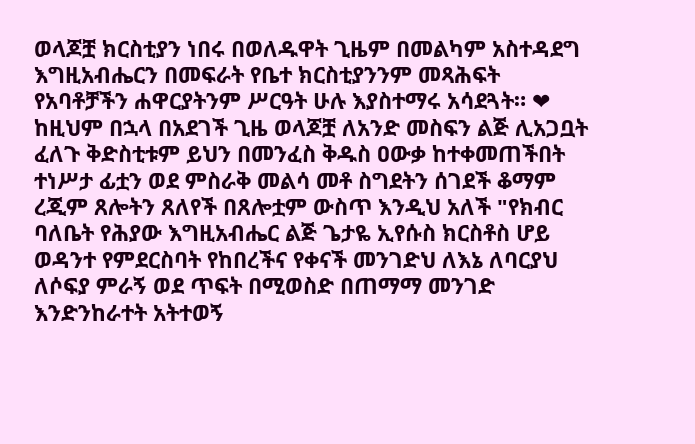ወላጆቿ ክርስቲያን ነበሩ በወለዱዋት ጊዜም በመልካም አስተዳደግ እግዚአብሔርን በመፍራት የቤተ ክርስቲያንንም መጻሕፍት የአባቶቻችን ሐዋርያትንም ሥርዓት ሁሉ እያስተማሩ አሳደጓት። ❤ ከዚህም በኋላ በአደገች ጊዜ ወላጆቿ ለአንድ መስፍን ልጅ ሊአጋቧት ፈለጉ ቅድስቲቱም ይህን በመንፈስ ቅዱስ ዐውቃ ከተቀመጠችበት ተነሥታ ፊቷን ወደ ምስራቅ መልሳ መቶ ስግደትን ሰገደች ቆማም ረጂም ጸሎትን ጸለየች በጸሎቷም ውስጥ እንዲህ አለች "የክብር ባለቤት የሕያው እግዚአብሔር ልጅ ጌታዬ ኢየሱስ ክርስቶስ ሆይ ወዳንተ የምደርስባት የከበረችና የቀናች መንገድህ ለእኔ ለባርያህ ለሶፍያ ምራኝ ወደ ጥፍት በሚወስድ በጠማማ መንገድ እንድንከራተት አትተወኝ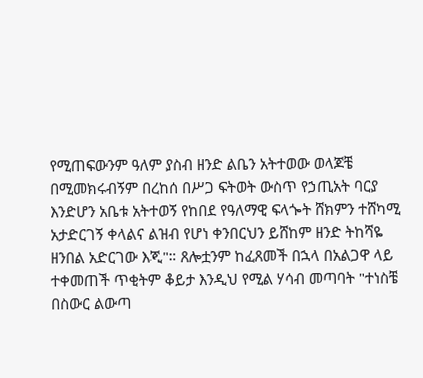የሚጠፍውንም ዓለም ያስብ ዘንድ ልቤን አትተወው ወላጆቼ በሚመክሩብኝም በረከሰ በሥጋ ፍትወት ውስጥ የኃጢአት ባርያ እንድሆን አቤቱ አትተወኝ የከበደ የዓለማዊ ፍላጐት ሸክምን ተሸካሚ አታድርገኝ ቀላልና ልዝብ የሆነ ቀንበርህን ይሸከም ዘንድ ትከሻዬ ዘንበል አድርገው እጂ"። ጸሎቷንም ከፈጸመች በኋላ በአልጋዋ ላይ ተቀመጠች ጥቂትም ቆይታ እንዲህ የሚል ሃሳብ መጣባት "ተነስቼ በስውር ልውጣ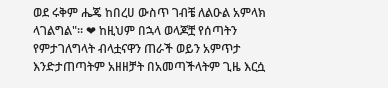ወደ ሩቅም ሔጄ ከበረሀ ውስጥ ገብቼ ለልዑል አምላክ ላገልግል"። ❤ ከዚህም በኋላ ወላጆቿ የሰጣትን የምታገለግላት ብላቷናዋን ጠራች ወይን አምጥታ እንድታጠጣትም አዘዘቻት በአመጣችላትም ጊዜ እርሷ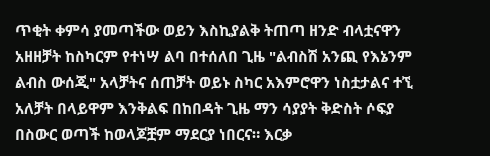ጥቂት ቀምሳ ያመጣችው ወይን እስኪያልቅ ትጠጣ ዘንድ ብላቷናዋን አዘዘቻት ከስካርም የተነሣ ልባ በተሰለበ ጊዜ "ልብስሽ አንጪ የእኔንም ልብስ ውሰጂ" አላቻትና ሰጠቻት ወይኑ ስካር አእምሮዋን ነስቷታልና ተኚ አለቻት በላይዋም እንቅልፍ በከበዳት ጊዜ ማን ሳያያት ቅድስት ሶፍያ በስውር ወጣች ከወላጆቿም ማደርያ ነበርና። እርቃ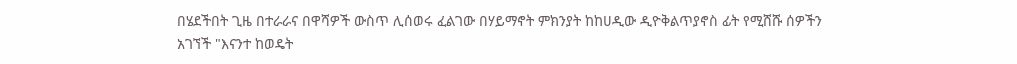በሄደችበት ጊዜ በተራራና በዋሻዎች ውስጥ ሊሰወሩ ፈልገው በሃይማኖት ምክንያት ከከሀዲው ዲዮቅልጥያኖስ ፊት የሚሸሹ ሰዎችን አገኘች "እናንተ ከወዴት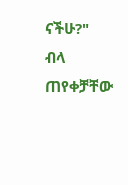ናችሁ?" ብላ ጠየቀቻቸው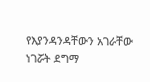የእያንዳንዳቸውን አገራቸው ነገሯት ደግማ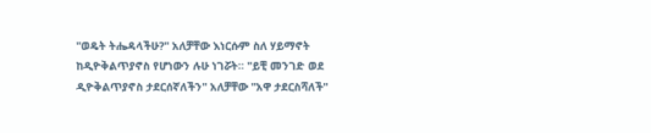"ወዴት ትሔዳላችሁ?" አለቻቸው እነርሱም ስለ ሃይማኖት ከዲዮቅልጥያኖስ የሆነውን ሉሁ ነገሯት። "ይቺ መንገድ ወደ ዲዮቅልጥያኖስ ታደርሰኛለችን" አለቻቸው "አዋ ታደርስሻለች"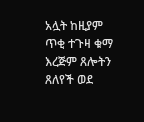አሏት ከዚያም ጥቂ ተጉዛ ቁማ እረጅም ጸሎትን ጸለየች ወደ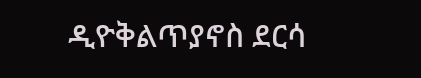ዲዮቅልጥያኖስ ደርሳ